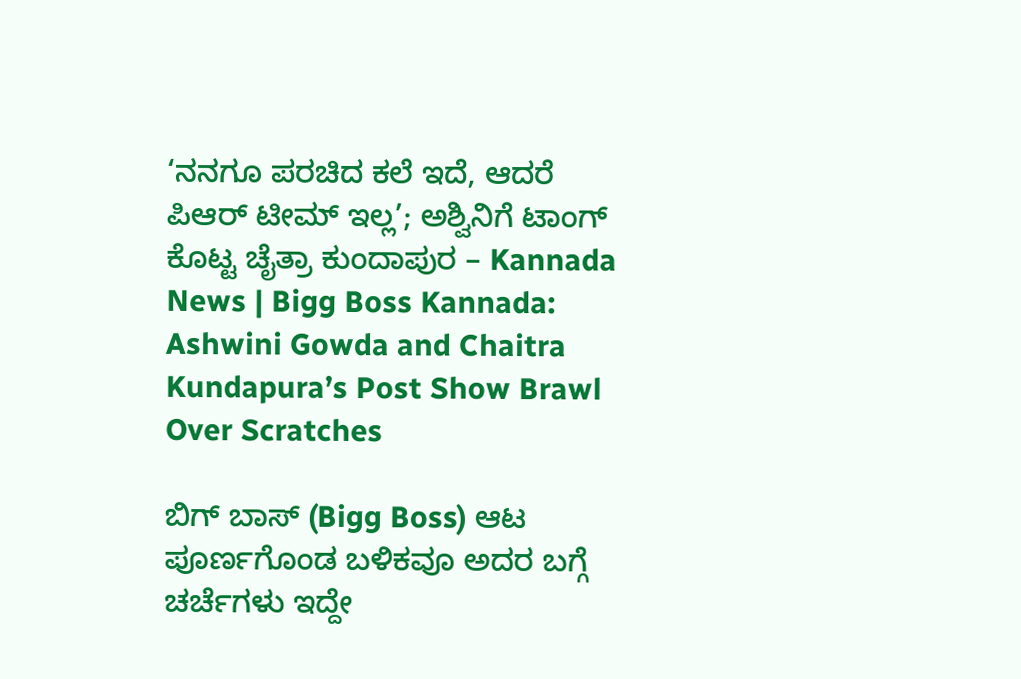‘ನನಗೂ ಪರಚಿದ ಕಲೆ ಇದೆ, ಆದರೆ ಪಿಆರ್ ಟೀಮ್ ಇಲ್ಲ’; ಅಶ್ವಿನಿಗೆ ಟಾಂಗ್ ಕೊಟ್ಟ ಚೈತ್ರಾ ಕುಂದಾಪುರ – Kannada News | Bigg Boss Kannada: Ashwini Gowda and Chaitra Kundapura’s Post Show Brawl Over Scratches

ಬಿಗ್ ಬಾಸ್ (Bigg Boss) ಆಟ ಪೂರ್ಣಗೊಂಡ ಬಳಿಕವೂ ಅದರ ಬಗ್ಗೆ ಚರ್ಚೆಗಳು ಇದ್ದೇ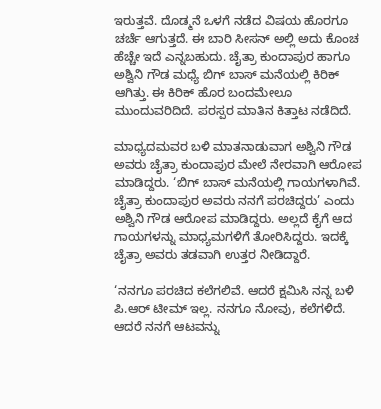ಇರುತ್ತವೆ. ದೊಡ್ಮನೆ ಒಳಗೆ ನಡೆದ ವಿಷಯ ಹೊರಗೂ ಚರ್ಚೆ ಆಗುತ್ತದೆ. ಈ ಬಾರಿ ಸೀಸನ್ ಅಲ್ಲಿ ಅದು ಕೊಂಚ ಹೆಚ್ಚೇ ಇದೆ ಎನ್ನಬಹುದು. ಚೈತ್ರಾ ಕುಂದಾಪುರ ಹಾಗೂ ಅಶ್ವಿನಿ ಗೌಡ ಮಧ್ಯೆ ಬಿಗ್ ಬಾಸ್ ಮನೆಯಲ್ಲಿ ಕಿರಿಕ್ ಆಗಿತ್ತು. ಈ ಕಿರಿಕ್ ಹೊರ ಬಂದಮೇಲೂ ಮುಂದುವರಿದಿದೆ. ಪರಸ್ಪರ ಮಾತಿನ ಕಿತ್ತಾಟ ನಡೆದಿದೆ.

ಮಾಧ್ಯದಮವರ ಬಳಿ ಮಾತನಾಡುವಾಗ ಅಶ್ವಿನಿ ಗೌಡ ಅವರು ಚೈತ್ರಾ ಕುಂದಾಪುರ ಮೇಲೆ ನೇರವಾಗಿ ಆರೋಪ ಮಾಡಿದ್ದರು. ‘ಬಿಗ್ ಬಾಸ್ ಮನೆಯಲ್ಲಿ ಗಾಯಗಳಾಗಿವೆ. ಚೈತ್ರಾ ಕುಂದಾಪುರ ಅವರು ನನಗೆ ಪರಚಿದ್ದರು’ ಎಂದು ಅಶ್ವಿನಿ ಗೌಡ ಆರೋಪ ಮಾಡಿದ್ದರು. ಅಲ್ಲದೆ ಕೈಗೆ ಆದ ಗಾಯಗಳನ್ನು ಮಾಧ್ಯಮಗಳಿಗೆ ತೋರಿಸಿದ್ದರು. ಇದಕ್ಕೆ ಚೈತ್ರಾ ಅವರು ತಡವಾಗಿ ಉತ್ತರ ನೀಡಿದ್ದಾರೆ.

‘ನನಗೂ ಪರಚಿದ ಕಲೆಗಲಿವೆ. ಆದರೆ ಕ್ಷಮಿಸಿ ನನ್ನ ಬಳಿ ಪಿ.ಆರ್ ಟೀಮ್ ಇಲ್ಲ. ನನಗೂ ನೋವು, ಕಲೆಗಳಿದೆ. ಆದರೆ ನನಗೆ ಆಟವನ್ನು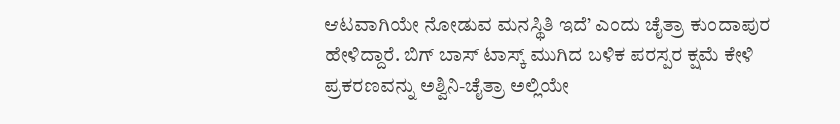ಆಟವಾಗಿಯೇ ನೋಡುವ ಮನಸ್ಥಿತಿ ಇದೆ’ ಎಂದು ಚೈತ್ರಾ ಕುಂದಾಪುರ ಹೇಳಿದ್ದಾರೆ. ಬಿಗ್ ಬಾಸ್ ಟಾಸ್ಕ್ ಮುಗಿದ ಬಳಿಕ ಪರಸ್ಪರ ಕ್ಷಮೆ ಕೇಳಿ ಪ್ರಕರಣವನ್ನು ಅಶ್ವಿನಿ-ಚೈತ್ರಾ ಅಲ್ಲಿಯೇ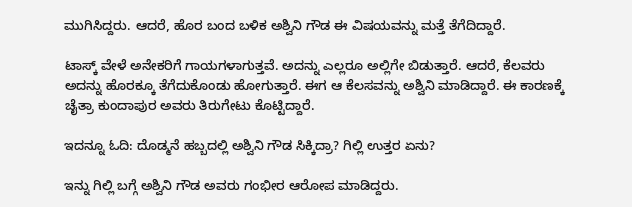ಮುಗಿಸಿದ್ದರು. ಆದರೆ, ಹೊರ ಬಂದ ಬಳಿಕ ಅಶ್ವಿನಿ ಗೌಡ ಈ ವಿಷಯವನ್ನು ಮತ್ತೆ ತೆಗೆದಿದ್ದಾರೆ.

ಟಾಸ್ಕ್ ವೇಳೆ ಅನೇಕರಿಗೆ ಗಾಯಗಳಾಗುತ್ತವೆ. ಅದನ್ನು ಎಲ್ಲರೂ ಅಲ್ಲಿಗೇ ಬಿಡುತ್ತಾರೆ. ಆದರೆ, ಕೆಲವರು ಅದನ್ನು ಹೊರಕ್ಕೂ ತೆಗೆದುಕೊಂಡು ಹೋಗುತ್ತಾರೆ. ಈಗ ಆ ಕೆಲಸವನ್ನು ಅಶ್ವಿನಿ ಮಾಡಿದ್ದಾರೆ. ಈ ಕಾರಣಕ್ಕೆ ಚೈತ್ರಾ ಕುಂದಾಪುರ ಅವರು ತಿರುಗೇಟು ಕೊಟ್ಟಿದ್ದಾರೆ.

ಇದನ್ನೂ ಓದಿ: ದೊಡ್ಮನೆ ಹಬ್ಬದಲ್ಲಿ ಅಶ್ವಿನಿ ಗೌಡ ಸಿಕ್ಕಿದ್ರಾ? ಗಿಲ್ಲಿ ಉತ್ತರ ಏನು?

ಇನ್ನು ಗಿಲ್ಲಿ ಬಗ್ಗೆ ಅಶ್ವಿನಿ ಗೌಡ ಅವರು ಗಂಭೀರ ಆರೋಪ ಮಾಡಿದ್ದರು.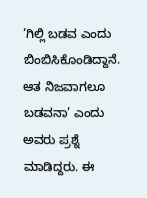‘ಗಿಲ್ಲಿ ಬಡವ ಎಂದು ಬಿಂಬಿಸಿಕೊಂಡಿದ್ದಾನೆ. ಆತ ನಿಜವಾಗಲೂ ಬಡವನಾ’ ಎಂದು ಅವರು ಪ್ರಶ್ನೆ ಮಾಡಿದ್ದರು. ಈ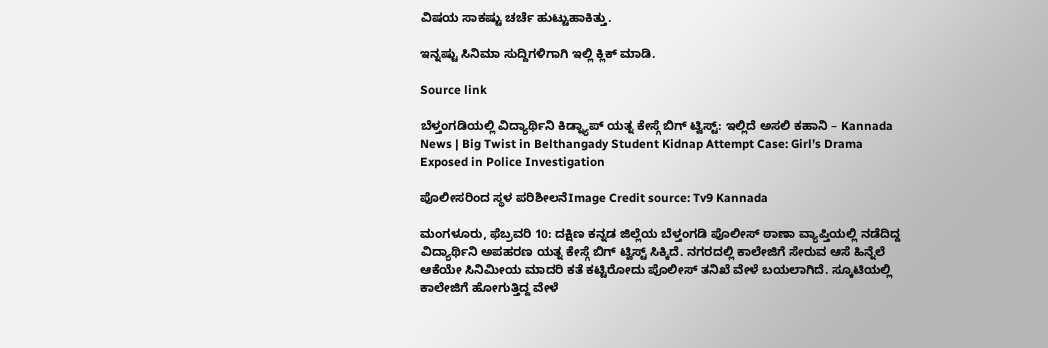ವಿಷಯ ಸಾಕಷ್ಟು ಚರ್ಚೆ ಹುಟ್ಟುಹಾಕಿತ್ತು.

ಇನ್ನಷ್ಟು ಸಿನಿಮಾ ಸುದ್ದಿಗಳಿಗಾಗಿ ಇಲ್ಲಿ ಕ್ಲಿಕ್ ಮಾಡಿ.

Source link

ಬೆಳ್ತಂಗಡಿಯಲ್ಲಿ ವಿದ್ಯಾರ್ಥಿನಿ ಕಿಡ್ನ್ಯಾಪ್ ಯತ್ನ ಕೇಸ್ಗೆ ಬಿಗ್ ಟ್ವಿಸ್ಟ್: ಇಲ್ಲಿದೆ ಅಸಲಿ ಕಹಾನಿ – Kannada News | Big Twist in Belthangady Student Kidnap Attempt Case: Girl’s Drama Exposed in Police Investigation

ಪೊಲೀಸರಿಂದ ಸ್ಥಳ ಪರಿಶೀಲನೆImage Credit source: Tv9 Kannada

ಮಂಗಳೂರು, ಫೆಬ್ರವರಿ 10: ದಕ್ಷಿಣ ಕನ್ನಡ ಜಿಲ್ಲೆಯ ಬೆಳ್ತಂಗಡಿ ಪೊಲೀಸ್ ಠಾಣಾ ವ್ಯಾಪ್ತಿಯಲ್ಲಿ ನಡೆದಿದ್ದ ವಿದ್ಯಾರ್ಥಿನಿ ಅಪಹರಣ ಯತ್ನ ಕೇಸ್ಗೆ ಬಿಗ್ ಟ್ವಿಸ್ಟ್ ಸಿಕ್ಕಿದೆ. ನಗರದಲ್ಲಿ ಕಾಲೇಜಿಗೆ ಸೇರುವ ಆಸೆ ಹಿನ್ನೆಲೆ ಆಕೆಯೇ ಸಿನಿಮೀಯ ಮಾದರಿ ಕತೆ ಕಟ್ಟಿರೋದು ಪೊಲೀಸ್ ತನಿಖೆ ವೇಳೆ ಬಯಲಾಗಿದೆ. ಸ್ಕೂಟಿಯಲ್ಲಿ ಕಾಲೇಜಿಗೆ ಹೋಗುತ್ತಿದ್ದ ವೇಳೆ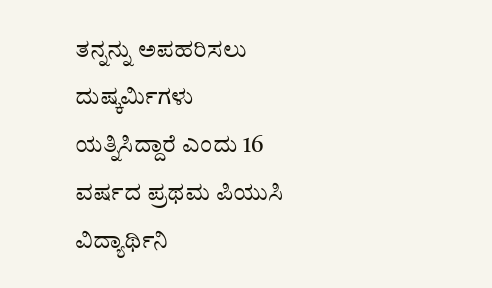ತನ್ನನ್ನು ಅಪಹರಿಸಲು ದುಷ್ಕರ್ಮಿಗಳು ಯತ್ನಿಸಿದ್ದಾರೆ ಎಂದು 16 ವರ್ಷದ ಪ್ರಥಮ ಪಿಯುಸಿ  ವಿದ್ಯಾರ್ಥಿನಿ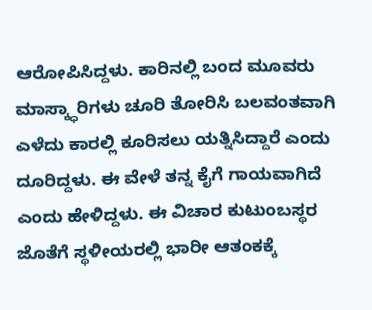ಆರೋಪಿಸಿದ್ದಳು. ಕಾರಿನಲ್ಲಿ ಬಂದ ಮೂವರು ಮಾಸ್ಕ್ಧಾರಿಗಳು ಚೂರಿ ತೋರಿಸಿ ಬಲವಂತವಾಗಿ ಎಳೆದು ಕಾರಲ್ಲಿ ಕೂರಿಸಲು ಯತ್ನಿಸಿದ್ದಾರೆ ಎಂದು ದೂರಿದ್ದಳು. ಈ ವೇಳೆ ತನ್ನ ಕೈಗೆ ಗಾಯವಾಗಿದೆ ಎಂದು ಹೇಳಿದ್ದಳು. ಈ ವಿಚಾರ ಕುಟುಂಬಸ್ಥರ ಜೊತೆಗೆ ಸ್ಥಳೀಯರಲ್ಲಿ ಭಾರೀ ಆತಂಕಕ್ಕೆ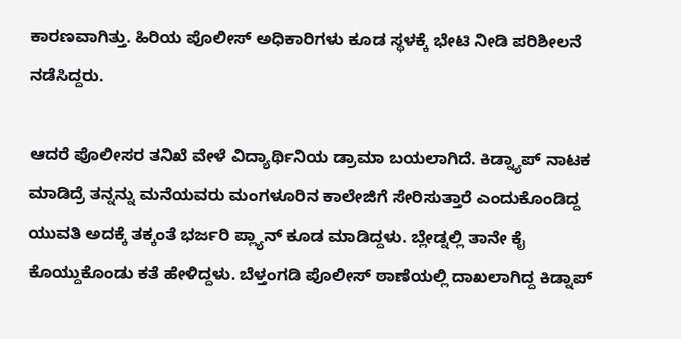ಕಾರಣವಾಗಿತ್ತು. ಹಿರಿಯ ಪೊಲೀಸ್ ಅಧಿಕಾರಿಗಳು ಕೂಡ ಸ್ಥಳಕ್ಕೆ ಭೇಟಿ ನೀಡಿ ಪರಿಶೀಲನೆ ನಡೆಸಿದ್ದರು.

ಆದರೆ ಪೊಲೀಸರ ತನಿಖೆ ವೇಳೆ ವಿದ್ಯಾರ್ಥಿನಿಯ ಡ್ರಾಮಾ ಬಯಲಾಗಿದೆ. ಕಿಡ್ನ್ಯಾಪ್ ನಾಟಕ ಮಾಡಿದ್ರೆ ತನ್ನನ್ನು ಮನೆಯವರು ಮಂಗಳೂರಿ‌ನ ಕಾಲೇಜಿಗೆ ಸೇರಿಸುತ್ತಾರೆ ಎಂದುಕೊಂಡಿದ್ದ ಯುವತಿ ಅದಕ್ಕೆ ತಕ್ಕಂತೆ ಭರ್ಜರಿ ಪ್ಲ್ಯಾನ್ ಕೂಡ ಮಾಡಿದ್ದಳು. ಬ್ಲೇಡ್ನಲ್ಲಿ ತಾನೇ ಕೈ ಕೊಯ್ದುಕೊಂಡು ಕತೆ ಹೇಳಿದ್ದಳು. ಬೆಳ್ತಂಗಡಿ ಪೊಲೀಸ್ ಠಾಣೆಯಲ್ಲಿ ದಾಖಲಾಗಿದ್ದ ಕಿಡ್ನಾಪ್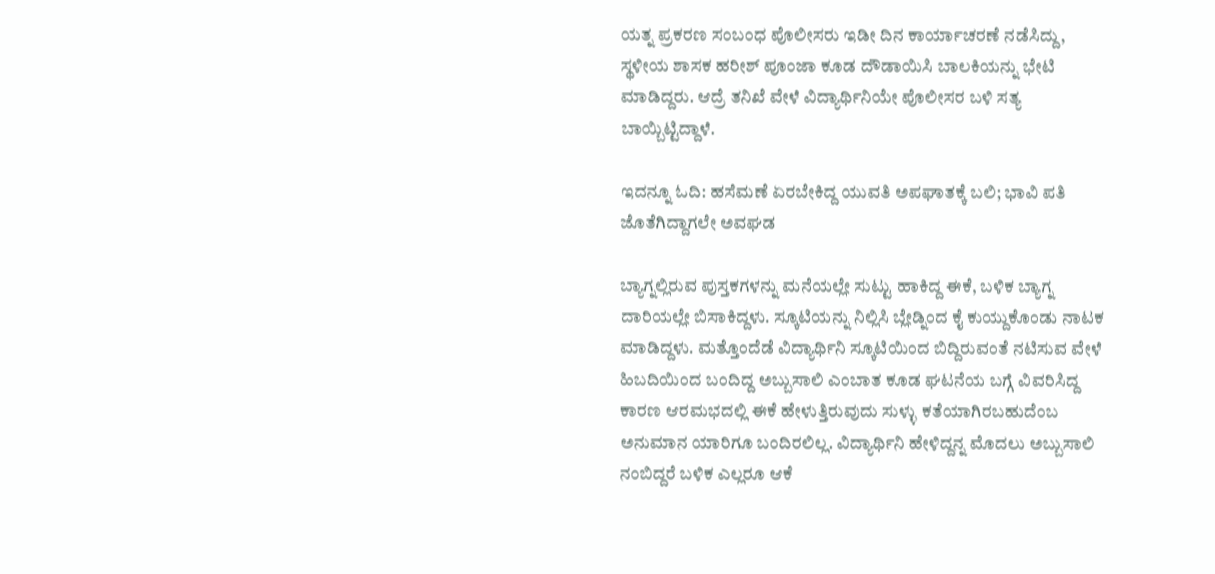ಯತ್ನ ಪ್ರಕರಣ ಸಂಬಂಧ ಪೊಲೀಸರು ಇಡೀ ದಿನ ಕಾರ್ಯಾಚರಣೆ ನಡೆಸಿದ್ದು, ಸ್ಥಳೀಯ ಶಾಸಕ ಹರೀಶ್ ಪೂಂಜಾ ಕೂಡ ದೌಡಾಯಿಸಿ ಬಾಲಕಿಯನ್ನು ಭೇಟಿ ಮಾಡಿದ್ದರು. ಆದ್ರೆ ತನಿಖೆ ವೇಳೆ ವಿದ್ಯಾರ್ಥಿನಿಯೇ ಪೊಲೀಸರ ಬಳಿ ಸತ್ಯ ಬಾಯ್ಬಿಟ್ಟಿದ್ದಾಳೆ.

ಇದನ್ನೂ ಓದಿ: ಹಸೆಮಣೆ ಏರಬೇಕಿದ್ದ ಯುವತಿ ಅಪಘಾತಕ್ಕೆ ಬಲಿ; ಭಾವಿ ಪತಿ ಜೊತೆಗಿದ್ದಾಗಲೇ ಅವಘಡ

ಬ್ಯಾಗ್ನಲ್ಲಿರುವ ಪುಸ್ತಕಗಳನ್ನು ಮನೆಯಲ್ಲೇ ಸುಟ್ಟು ಹಾಕಿದ್ದ ಈಕೆ, ಬಳಿಕ ಬ್ಯಾಗ್ನ ದಾರಿಯಲ್ಲೇ ಬಿಸಾಕಿದ್ದಳು. ಸ್ಕೂಟಿಯನ್ನು ನಿಲ್ಲಿಸಿ ಬ್ಲೇಡ್ನಿಂದ ಕೈ ಕುಯ್ದುಕೊಂಡು ನಾಟಕ ಮಾಡಿದ್ದಳು. ಮತ್ತೊಂದೆಡೆ ವಿದ್ಯಾರ್ಥಿನಿ ಸ್ಕೂಟಿಯಿಂದ ಬಿದ್ದಿರುವಂತೆ ನಟಿಸುವ ವೇಳೆ ಹಿಬದಿಯಿಂದ ಬಂದಿದ್ದ ಅಬ್ಬುಸಾಲಿ ಎಂಬಾತ ಕೂಡ ಘಟನೆಯ ಬಗ್ಗೆ ವಿವರಿಸಿದ್ದ ಕಾರಣ ಆರಮಭದಲ್ಲಿ ಈಕೆ ಹೇಳುತ್ತಿರುವುದು ಸುಳ್ಳು ಕತೆಯಾಗಿರಬಹುದೆಂಬ ಅನುಮಾನ ಯಾರಿಗೂ ಬಂದಿರಲಿಲ್ಲ. ವಿದ್ಯಾರ್ಥಿನಿ ಹೇಳಿದ್ದನ್ನ ಮೊದಲು ಅಬ್ಬುಸಾಲಿ ನಂಬಿದ್ದರೆ ಬಳಿಕ ಎಲ್ಲರೂ ಆಕೆ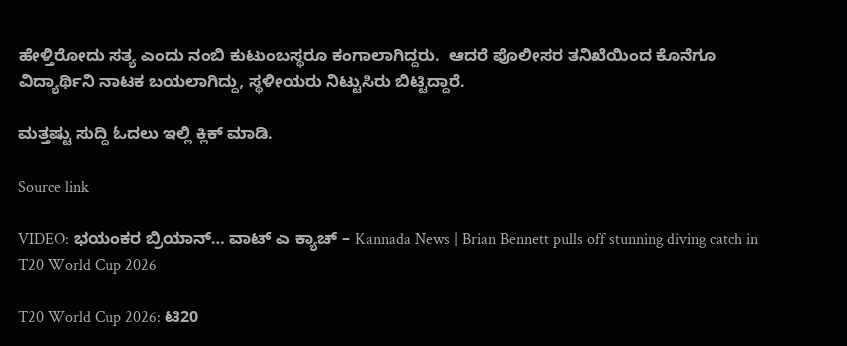ಹೇಳ್ತಿರೋದು ಸತ್ಯ ಎಂದು ನಂಬಿ ಕುಟುಂಬಸ್ಥರೂ ಕಂಗಾಲಾಗಿದ್ದರು.  ಆದರೆ ಪೊಲೀಸರ ತನಿಖೆಯಿಂದ ಕೊನೆಗೂ ವಿದ್ಯಾರ್ಥಿನಿ ನಾಟಕ ಬಯಲಾಗಿದ್ದು, ಸ್ಥಳೀಯರು ನಿಟ್ಟುಸಿರು ಬಿಟ್ಟಿದ್ದಾರೆ.

ಮತ್ತಷ್ಟು ಸುದ್ದಿ ಓದಲು ಇಲ್ಲಿ ಕ್ಲಿಕ್ ಮಾಡಿ.

Source link

VIDEO: ಭಯಂಕರ ಬ್ರಿಯಾನ್… ವಾಟ್ ಎ ಕ್ಯಾಚ್ – Kannada News | Brian Bennett pulls off stunning diving catch in T20 World Cup 2026

T20 World Cup 2026: ಟಿ20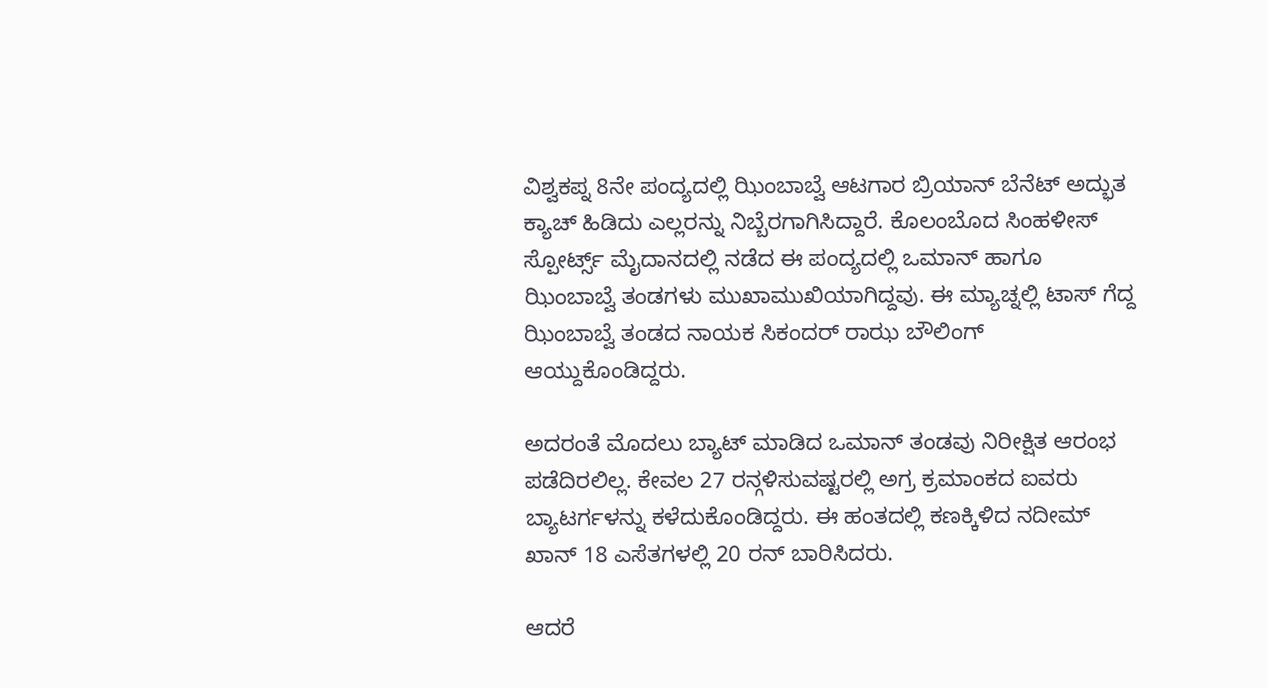ವಿಶ್ವಕಪ್ನ 8ನೇ ಪಂದ್ಯದಲ್ಲಿ ಝಿಂಬಾಬ್ವೆ ಆಟಗಾರ ಬ್ರಿಯಾನ್ ಬೆನೆಟ್ ಅದ್ಭುತ ಕ್ಯಾಚ್ ಹಿಡಿದು ಎಲ್ಲರನ್ನು ನಿಬ್ಬೆರಗಾಗಿಸಿದ್ದಾರೆ. ಕೊಲಂಬೊದ ಸಿಂಹಳೀಸ್ ಸ್ಪೋರ್ಟ್ಸ್ ಮೈದಾನದಲ್ಲಿ ನಡೆದ ಈ ಪಂದ್ಯದಲ್ಲಿ ಒಮಾನ್ ಹಾಗೂ ಝಿಂಬಾಬ್ವೆ ತಂಡಗಳು ಮುಖಾಮುಖಿಯಾಗಿದ್ದವು. ಈ ಮ್ಯಾಚ್ನಲ್ಲಿ ಟಾಸ್ ಗೆದ್ದ ಝಿಂಬಾಬ್ವೆ ತಂಡದ ನಾಯಕ ಸಿಕಂದರ್ ರಾಝ ಬೌಲಿಂಗ್ ಆಯ್ದುಕೊಂಡಿದ್ದರು.

ಅದರಂತೆ ಮೊದಲು ಬ್ಯಾಟ್ ಮಾಡಿದ ಒಮಾನ್ ತಂಡವು ನಿರೀಕ್ಷಿತ ಆರಂಭ ಪಡೆದಿರಲಿಲ್ಲ. ಕೇವಲ 27 ರನ್ಗಳಿಸುವಷ್ಟರಲ್ಲಿ ಅಗ್ರ ಕ್ರಮಾಂಕದ ಐವರು ಬ್ಯಾಟರ್ಗಳನ್ನು ಕಳೆದುಕೊಂಡಿದ್ದರು. ಈ ಹಂತದಲ್ಲಿ ಕಣಕ್ಕಿಳಿದ ನದೀಮ್ ಖಾನ್ 18 ಎಸೆತಗಳಲ್ಲಿ 20 ರನ್ ಬಾರಿಸಿದರು.

ಆದರೆ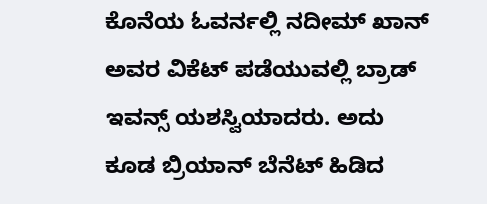ಕೊನೆಯ ಓವರ್ನಲ್ಲಿ ನದೀಮ್ ಖಾನ್ ಅವರ ವಿಕೆಟ್ ಪಡೆಯುವಲ್ಲಿ ಬ್ರಾಡ್ ಇವನ್ಸ್ ಯಶಸ್ವಿಯಾದರು. ಅದು ಕೂಡ ಬ್ರಿಯಾನ್ ಬೆನೆಟ್ ಹಿಡಿದ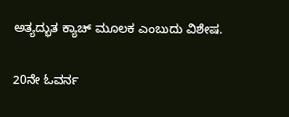ಅತ್ಯದ್ಭುತ ಕ್ಯಾಚ್ ಮೂಲಕ ಎಂಬುದು ವಿಶೇಷ.

20ನೇ ಓವರ್ನ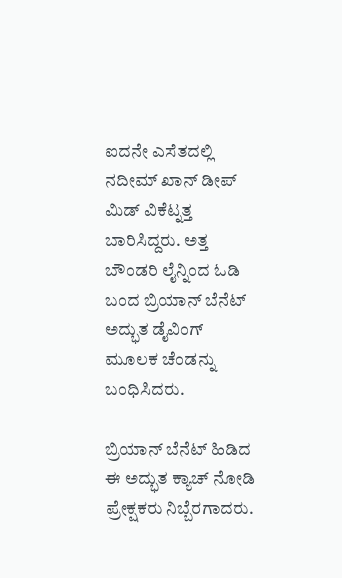ಐದನೇ ಎಸೆತದಲ್ಲಿ ನದೀಮ್ ಖಾನ್ ಡೀಪ್ ಮಿಡ್ ವಿಕೆಟ್ನತ್ತ ಬಾರಿಸಿದ್ದರು. ಅತ್ತ ಬೌಂಡರಿ ಲೈನ್ನಿಂದ ಓಡಿ ಬಂದ ಬ್ರಿಯಾನ್ ಬೆನೆಟ್ ಅದ್ಭುತ ಡೈವಿಂಗ್ ಮೂಲಕ ಚೆಂಡನ್ನು ಬಂಧಿಸಿದರು.

ಬ್ರಿಯಾನ್ ಬೆನೆಟ್ ಹಿಡಿದ ಈ ಅದ್ಭುತ ಕ್ಯಾಚ್ ನೋಡಿ ಪ್ರೇಕ್ಷಕರು ನಿಬ್ಬೆರಗಾದರು.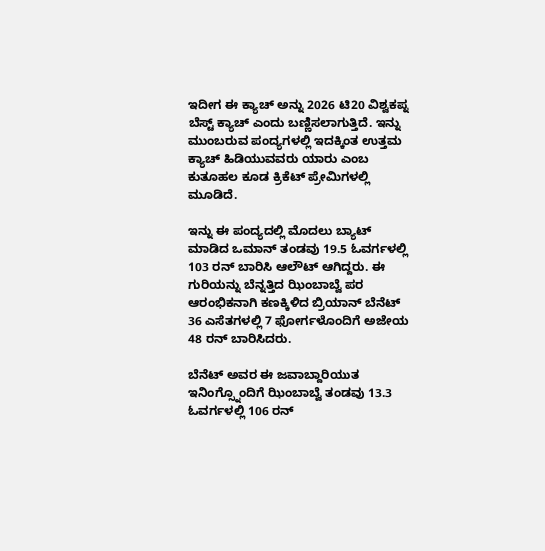ಇದೀಗ ಈ ಕ್ಯಾಚ್ ಅನ್ನು 2026 ಟಿ20 ವಿಶ್ವಕಪ್ನ ಬೆಸ್ಟ್ ಕ್ಯಾಚ್ ಎಂದು ಬಣ್ಣಿಸಲಾಗುತ್ತಿದೆ. ಇನ್ನು ಮುಂಬರುವ ಪಂದ್ಯಗಳಲ್ಲಿ ಇದಕ್ಕಿಂತ ಉತ್ತಮ ಕ್ಯಾಚ್ ಹಿಡಿಯುವವರು ಯಾರು ಎಂಬ ಕುತೂಹಲ ಕೂಡ ಕ್ರಿಕೆಟ್ ಪ್ರೇಮಿಗಳಲ್ಲಿ ಮೂಡಿದೆ.

ಇನ್ನು ಈ ಪಂದ್ಯದಲ್ಲಿ ಮೊದಲು ಬ್ಯಾಟ್ ಮಾಡಿದ ಒಮಾನ್ ತಂಡವು 19.5 ಓವರ್ಗಳಲ್ಲಿ 103 ರನ್ ಬಾರಿಸಿ ಆಲೌಟ್ ಆಗಿದ್ದರು. ಈ ಗುರಿಯನ್ನು ಬೆನ್ನತ್ತಿದ ಝಿಂಬಾಬ್ವೆ ಪರ ಆರಂಭಿಕನಾಗಿ ಕಣಕ್ಕಿಳಿದ ಬ್ರಿಯಾನ್ ಬೆನೆಟ್ 36 ಎಸೆತಗಳಲ್ಲಿ 7 ಫೋರ್ಗಳೊಂದಿಗೆ ಅಜೇಯ 48 ರನ್ ಬಾರಿಸಿದರು.

ಬೆನೆಟ್ ಅವರ ಈ ಜವಾಬ್ದಾರಿಯುತ ಇನಿಂಗ್ಸ್ನೊಂದಿಗೆ ಝಿಂಬಾಬ್ವೆ ತಂಡವು 13.3 ಓವರ್ಗಳಲ್ಲಿ 106 ರನ್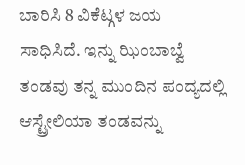ಬಾರಿಸಿ 8 ವಿಕೆಟ್ಗಳ ಜಯ ಸಾಧಿಸಿದೆ. ಇನ್ನು ಝಿಂಬಾಬ್ವೆ ತಂಡವು ತನ್ನ ಮುಂದಿನ ಪಂದ್ಯದಲ್ಲಿ ಆಸ್ಟ್ರೇಲಿಯಾ ತಂಡವನ್ನು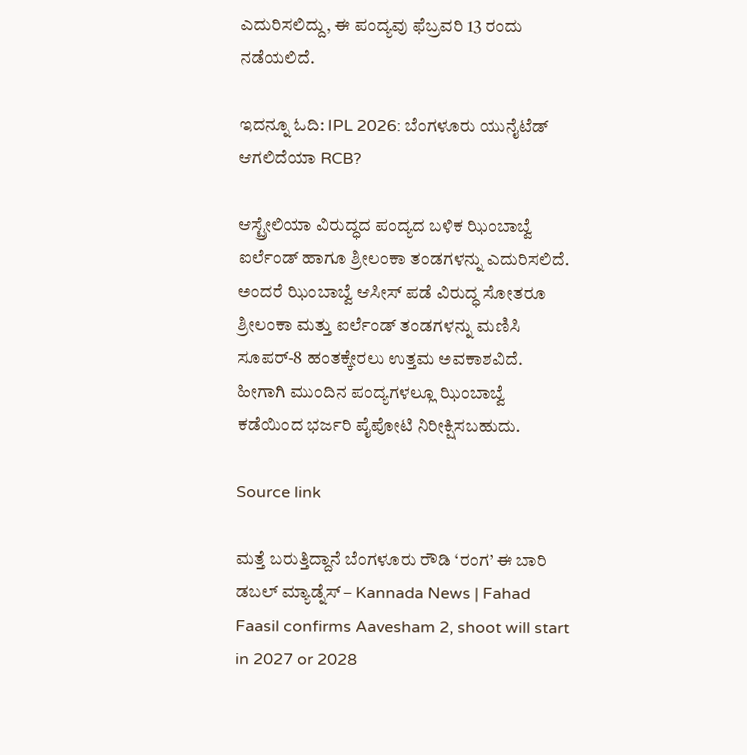ಎದುರಿಸಲಿದ್ದು, ಈ ಪಂದ್ಯವು ಫೆಬ್ರವರಿ 13 ರಂದು ನಡೆಯಲಿದೆ.

ಇದನ್ನೂ ಓದಿ: IPL 2026: ಬೆಂಗಳೂರು ಯುನೈಟೆಡ್ ಆಗಲಿದೆಯಾ RCB?

ಆಸ್ಟ್ರೇಲಿಯಾ ವಿರುದ್ಧದ ಪಂದ್ಯದ ಬಳಿಕ ಝಿಂಬಾಬ್ವೆ ಐರ್ಲೆಂಡ್ ಹಾಗೂ ಶ್ರೀಲಂಕಾ ತಂಡಗಳನ್ನು ಎದುರಿಸಲಿದೆ. ಅಂದರೆ ಝಿಂಬಾಬ್ವೆ ಆಸೀಸ್ ಪಡೆ ವಿರುದ್ಧ ಸೋತರೂ ಶ್ರೀಲಂಕಾ ಮತ್ತು ಐರ್ಲೆಂಡ್ ತಂಡಗಳನ್ನು ಮಣಿಸಿ ಸೂಪರ್-8 ಹಂತಕ್ಕೇರಲು ಉತ್ತಮ ಅವಕಾಶವಿದೆ. ಹೀಗಾಗಿ ಮುಂದಿನ ಪಂದ್ಯಗಳಲ್ಲೂ ಝಿಂಬಾಬ್ವೆ ಕಡೆಯಿಂದ ಭರ್ಜರಿ ಪೈಪೋಟಿ ನಿರೀಕ್ಷಿಸಬಹುದು.

Source link

ಮತ್ತೆ ಬರುತ್ತಿದ್ದಾನೆ ಬೆಂಗಳೂರು ರೌಡಿ ‘ರಂಗ’ ಈ ಬಾರಿ ಡಬಲ್ ಮ್ಯಾಡ್ನೆಸ್ – Kannada News | Fahad Faasil confirms Aavesham 2, shoot will start in 2027 or 2028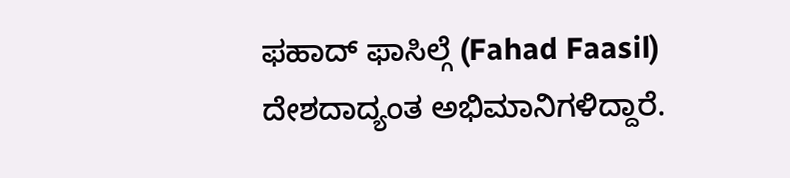ಫಹಾದ್ ಫಾಸಿಲ್ಗೆ (Fahad Faasil) ದೇಶದಾದ್ಯಂತ ಅಭಿಮಾನಿಗಳಿದ್ದಾರೆ.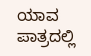ಯಾವ ಪಾತ್ರದಲ್ಲಿ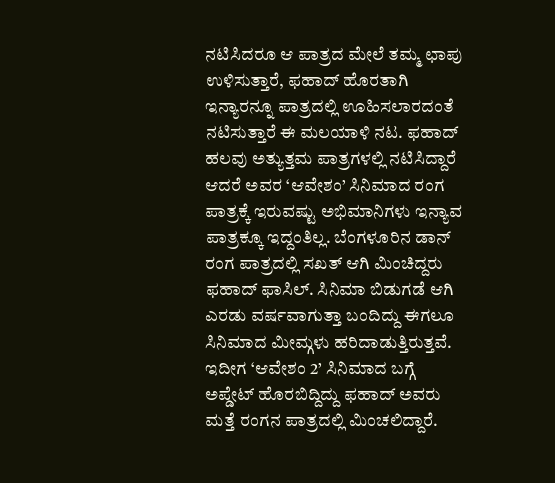ನಟಿಸಿದರೂ ಆ ಪಾತ್ರದ ಮೇಲೆ ತಮ್ಮ ಛಾಪು ಉಳಿಸುತ್ತಾರೆ, ಫಹಾದ್ ಹೊರತಾಗಿ ಇನ್ಯಾರನ್ನೂ ಪಾತ್ರದಲ್ಲಿ ಊಹಿಸಲಾರದಂತೆ ನಟಿಸುತ್ತಾರೆ ಈ ಮಲಯಾಳಿ ನಟ. ಫಹಾದ್ ಹಲವು ಅತ್ಯುತ್ತಮ ಪಾತ್ರಗಳಲ್ಲಿ ನಟಿಸಿದ್ದಾರೆ ಆದರೆ ಅವರ ‘ಆವೇಶಂ’ ಸಿನಿಮಾದ ರಂಗ ಪಾತ್ರಕ್ಕೆ ಇರುವಷ್ಟು ಅಭಿಮಾನಿಗಳು ಇನ್ಯಾವ ಪಾತ್ರಕ್ಕೂ ಇದ್ದಂತಿಲ್ಲ. ಬೆಂಗಳೂರಿನ ಡಾನ್ ರಂಗ ಪಾತ್ರದಲ್ಲಿ ಸಖತ್ ಆಗಿ ಮಿಂಚಿದ್ದರು ಫಹಾದ್ ಫಾಸಿಲ್. ಸಿನಿಮಾ ಬಿಡುಗಡೆ ಆಗಿ ಎರಡು ವರ್ಷವಾಗುತ್ತಾ ಬಂದಿದ್ದು ಈಗಲೂ ಸಿನಿಮಾದ ಮೀಮ್ಗಳು ಹರಿದಾಡುತ್ತಿರುತ್ತವೆ. ಇದೀಗ ‘ಆವೇಶಂ 2’ ಸಿನಿಮಾದ ಬಗ್ಗೆ ಅಪ್ಡೇಟ್ ಹೊರಬಿದ್ದಿದ್ದು ಫಹಾದ್ ಅವರು ಮತ್ತೆ ರಂಗನ ಪಾತ್ರದಲ್ಲಿ ಮಿಂಚಲಿದ್ದಾರೆ.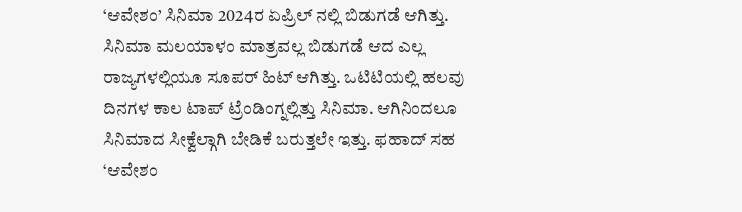‘ಆವೇಶಂ’ ಸಿನಿಮಾ 2024ರ ಏಪ್ರಿಲ್ ನಲ್ಲಿ ಬಿಡುಗಡೆ ಆಗಿತ್ತು. ಸಿನಿಮಾ ಮಲಯಾಳಂ ಮಾತ್ರವಲ್ಲ ಬಿಡುಗಡೆ ಆದ ಎಲ್ಲ ರಾಜ್ಯಗಳಲ್ಲಿಯೂ ಸೂಪರ್ ಹಿಟ್ ಆಗಿತ್ತು. ಒಟಿಟಿಯಲ್ಲಿ ಹಲವು ದಿನಗಳ ಕಾಲ ಟಾಪ್ ಟ್ರೆಂಡಿಂಗ್ನಲ್ಲಿತ್ತು ಸಿನಿಮಾ. ಆಗಿನಿಂದಲೂ ಸಿನಿಮಾದ ಸೀಕ್ವೆಲ್ಗಾಗಿ ಬೇಡಿಕೆ ಬರುತ್ತಲೇ ಇತ್ತು. ಫಹಾದ್ ಸಹ ‘ಆವೇಶಂ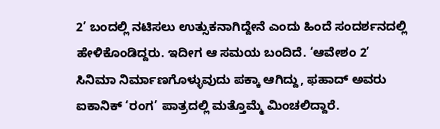2’ ಬಂದಲ್ಲಿ ನಟಿಸಲು ಉತ್ಸುಕನಾಗಿದ್ದೇನೆ ಎಂದು ಹಿಂದೆ ಸಂದರ್ಶನದಲ್ಲಿ ಹೇಳಿಕೊಂಡಿದ್ದರು. ಇದೀಗ ಆ ಸಮಯ ಬಂದಿದೆ. ‘ಆವೇಶಂ 2’ ಸಿನಿಮಾ ನಿರ್ಮಾಣಗೊಳ್ಳುವುದು ಪಕ್ಕಾ ಆಗಿದ್ದು, ಫಹಾದ್ ಅವರು ಐಕಾನಿಕ್ ‘ರಂಗ’ ಪಾತ್ರದಲ್ಲಿ ಮತ್ತೊಮ್ಮೆ ಮಿಂಚಲಿದ್ದಾರೆ.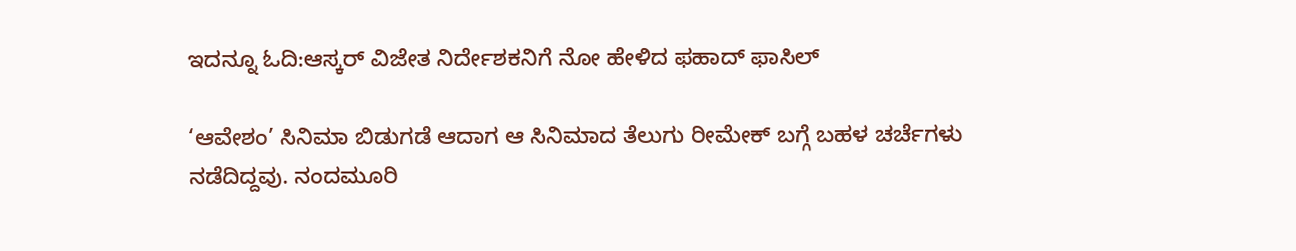ಇದನ್ನೂ ಓದಿ:ಆಸ್ಕರ್ ವಿಜೇತ ನಿರ್ದೇಶಕನಿಗೆ ನೋ ಹೇಳಿದ ಫಹಾದ್ ಫಾಸಿಲ್

‘ಆವೇಶಂ’ ಸಿನಿಮಾ ಬಿಡುಗಡೆ ಆದಾಗ ಆ ಸಿನಿಮಾದ ತೆಲುಗು ರೀಮೇಕ್ ಬಗ್ಗೆ ಬಹಳ ಚರ್ಚೆಗಳು ನಡೆದಿದ್ದವು. ನಂದಮೂರಿ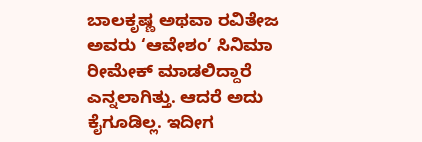ಬಾಲಕೃಷ್ಣ ಅಥವಾ ರವಿತೇಜ ಅವರು ‘ಆವೇಶಂ’ ಸಿನಿಮಾ ರೀಮೇಕ್ ಮಾಡಲಿದ್ದಾರೆ ಎನ್ನಲಾಗಿತ್ತು. ಆದರೆ ಅದು ಕೈಗೂಡಿಲ್ಲ. ಇದೀಗ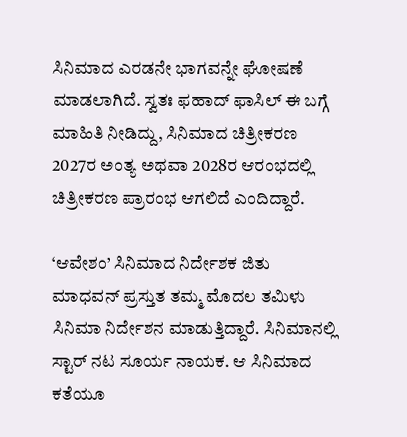ಸಿನಿಮಾದ ಎರಡನೇ ಭಾಗವನ್ನೇ ಘೋಷಣೆ ಮಾಡಲಾಗಿದೆ. ಸ್ವತಃ ಫಹಾದ್ ಫಾಸಿಲ್ ಈ ಬಗ್ಗೆ ಮಾಹಿತಿ ನೀಡಿದ್ದು, ಸಿನಿಮಾದ ಚಿತ್ರೀಕರಣ 2027ರ ಅಂತ್ಯ ಅಥವಾ 2028ರ ಆರಂಭದಲ್ಲಿ ಚಿತ್ರೀಕರಣ ಪ್ರಾರಂಭ ಆಗಲಿದೆ ಎಂದಿದ್ದಾರೆ.

‘ಆವೇಶಂ’ ಸಿನಿಮಾದ ನಿರ್ದೇಶಕ ಜಿತು ಮಾಧವನ್ ಪ್ರಸ್ತುತ ತಮ್ಮ ಮೊದಲ ತಮಿಳು ಸಿನಿಮಾ ನಿರ್ದೇಶನ ಮಾಡುತ್ತಿದ್ದಾರೆ. ಸಿನಿಮಾನಲ್ಲಿ ಸ್ಟಾರ್ ನಟ ಸೂರ್ಯ ನಾಯಕ. ಆ ಸಿನಿಮಾದ ಕತೆಯೂ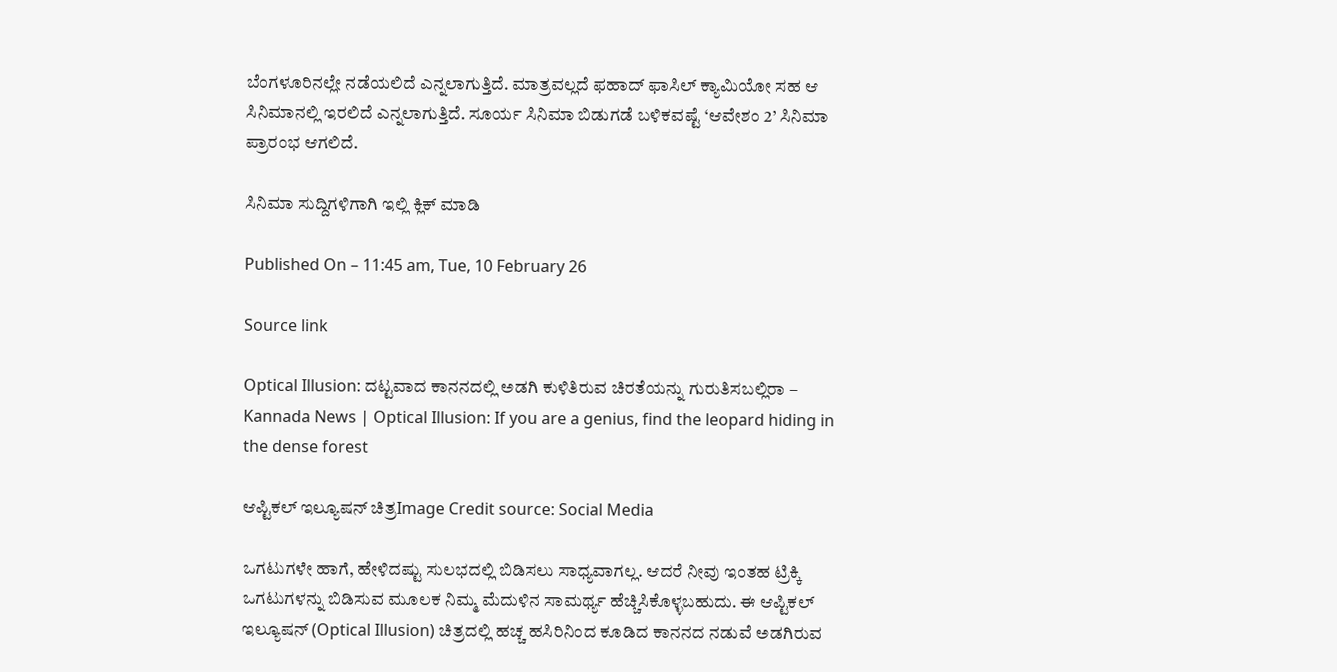ಬೆಂಗಳೂರಿನಲ್ಲೇ ನಡೆಯಲಿದೆ ಎನ್ನಲಾಗುತ್ತಿದೆ. ಮಾತ್ರವಲ್ಲದೆ ಫಹಾದ್ ಫಾಸಿಲ್ ಕ್ಯಾಮಿಯೋ ಸಹ ಆ ಸಿನಿಮಾನಲ್ಲಿ ಇರಲಿದೆ ಎನ್ನಲಾಗುತ್ತಿದೆ. ಸೂರ್ಯ ಸಿನಿಮಾ ಬಿಡುಗಡೆ ಬಳಿಕವಷ್ಟೆ ‘ಆವೇಶಂ 2’ ಸಿನಿಮಾ ಪ್ರಾರಂಭ ಆಗಲಿದೆ.

ಸಿನಿಮಾ ಸುದ್ದಿಗಳಿಗಾಗಿ ಇಲ್ಲಿ ಕ್ಲಿಕ್ ಮಾಡಿ

Published On – 11:45 am, Tue, 10 February 26

Source link

Optical Illusion: ದಟ್ಟವಾದ ಕಾನನದಲ್ಲಿ ಅಡಗಿ ಕುಳಿತಿರುವ ಚಿರತೆಯನ್ನು ಗುರುತಿಸಬಲ್ಲಿರಾ – Kannada News | Optical Illusion: If you are a genius, find the leopard hiding in the dense forest

ಆಪ್ಟಿಕಲ್‌ ಇಲ್ಯೂಷನ್‌ ಚಿತ್ರImage Credit source: Social Media

ಒಗಟುಗಳೇ ಹಾಗೆ, ಹೇಳಿದಷ್ಟು ಸುಲಭದಲ್ಲಿ ಬಿಡಿಸಲು ಸಾಧ್ಯವಾಗಲ್ಲ. ಆದರೆ ನೀವು ಇಂತಹ ಟ್ರಿಕ್ಕಿ ಒಗಟುಗಳನ್ನು ಬಿಡಿಸುವ ಮೂಲಕ ನಿಮ್ಮ ಮೆದುಳಿನ ಸಾಮರ್ಥ್ಯ ಹೆಚ್ಚಿಸಿಕೊಳ್ಳಬಹುದು. ಈ ಆಪ್ಟಿಕಲ್‌ ಇಲ್ಯೂಷನ್ (Optical Illusion) ಚಿತ್ರದಲ್ಲಿ ಹಚ್ಚ ಹಸಿರಿನಿಂದ ಕೂಡಿದ ಕಾನನದ ನಡುವೆ ಅಡಗಿರುವ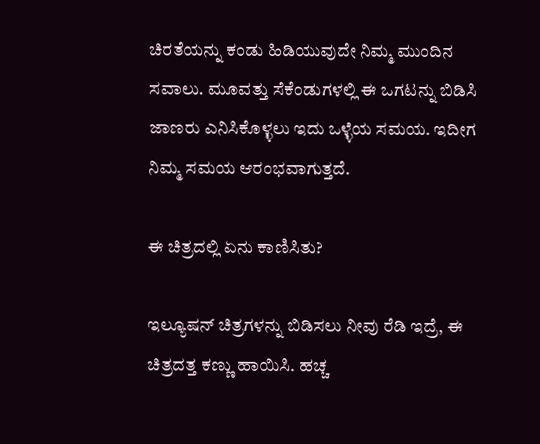ಚಿರತೆಯನ್ನು ಕಂಡು ಹಿಡಿಯುವುದೇ ನಿಮ್ಮ ಮುಂದಿನ ಸವಾಲು. ಮೂವತ್ತು ಸೆಕೆಂಡುಗಳಲ್ಲಿ ಈ ಒಗಟನ್ನು ಬಿಡಿಸಿ ಜಾಣರು ಎನಿಸಿಕೊಳ್ಳಲು ಇದು ಒಳ್ಳೆಯ ಸಮಯ. ಇದೀಗ ನಿಮ್ಮ ಸಮಯ ಆರಂಭವಾಗುತ್ತದೆ.

ಈ ಚಿತ್ರದಲ್ಲಿ ಏನು ಕಾಣಿಸಿತು?

ಇಲ್ಯೂಷನ್ ಚಿತ್ರಗಳನ್ನು ಬಿಡಿಸಲು ನೀವು ರೆಡಿ ಇದ್ರೆ, ಈ ಚಿತ್ರದತ್ತ ಕಣ್ಣು ಹಾಯಿಸಿ. ಹಚ್ಚ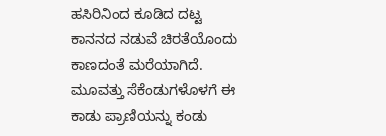ಹಸಿರಿನಿಂದ ಕೂಡಿದ ದಟ್ಟ ಕಾನನದ ನಡುವೆ ಚಿರತೆಯೊಂದು ಕಾಣದಂತೆ ಮರೆಯಾಗಿದೆ. ಮೂವತ್ತು ಸೆಕೆಂಡುಗಳೊಳಗೆ ಈ ಕಾಡು ಪ್ರಾಣಿಯನ್ನು ಕಂಡು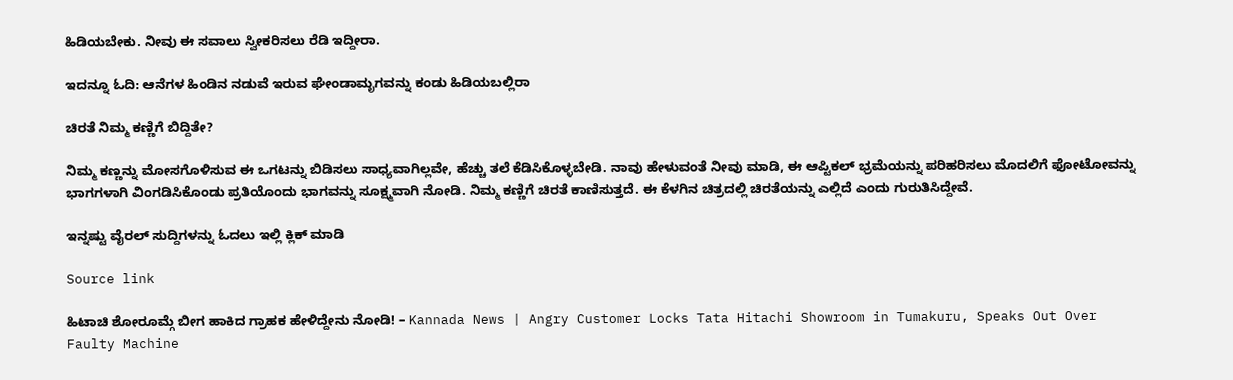ಹಿಡಿಯಬೇಕು. ನೀವು ಈ ಸವಾಲು ಸ್ವೀಕರಿಸಲು ರೆಡಿ ಇದ್ದೀರಾ.

ಇದನ್ನೂ ಓದಿ: ಆನೆಗಳ ಹಿಂಡಿನ ನಡುವೆ ಇರುವ ಘೇಂಡಾಮೃಗವನ್ನು ಕಂಡು ಹಿಡಿಯಬಲ್ಲಿರಾ

ಚಿರತೆ ನಿಮ್ಮ ಕಣ್ಣಿಗೆ ಬಿದ್ದಿತೇ?

ನಿಮ್ಮ ಕಣ್ಣನ್ನು ಮೋಸಗೊಳಿಸುವ ಈ ಒಗಟನ್ನು ಬಿಡಿಸಲು ಸಾಧ್ಯವಾಗಿಲ್ಲವೇ, ಹೆಚ್ಚು ತಲೆ ಕೆಡಿಸಿಕೊಳ್ಳಬೇಡಿ. ನಾವು ಹೇಳುವಂತೆ ನೀವು ಮಾಡಿ, ಈ ಆಪ್ಟಿಕಲ್ ಭ್ರಮೆಯನ್ನು ಪರಿಹರಿಸಲು ಮೊದಲಿಗೆ ಫೋಟೋವನ್ನು ಭಾಗಗಳಾಗಿ ವಿಂಗಡಿಸಿಕೊಂಡು ಪ್ರತಿಯೊಂದು ಭಾಗವನ್ನು ಸೂಕ್ಷ್ಮವಾಗಿ ನೋಡಿ. ನಿಮ್ಮ ಕಣ್ಣಿಗೆ ಚಿರತೆ ಕಾಣಿಸುತ್ತದೆ. ಈ ಕೆಳಗಿನ ಚಿತ್ರದಲ್ಲಿ ಚಿರತೆಯನ್ನು ಎಲ್ಲಿದೆ ಎಂದು ಗುರುತಿಸಿದ್ದೇವೆ.

ಇನ್ನಷ್ಟು ವೈರಲ್ ಸುದ್ದಿಗಳನ್ನು ಓದಲು ಇಲ್ಲಿ ಕ್ಲಿಕ್ ಮಾಡಿ

Source link

ಹಿಟಾಚಿ ಶೋರೂಮ್ಗೆ ಬೀಗ ಹಾಕಿದ ಗ್ರಾಹಕ ಹೇಳಿದ್ದೇನು ನೋಡಿ! – Kannada News | Angry Customer Locks Tata Hitachi Showroom in Tumakuru, Speaks Out Over Faulty Machine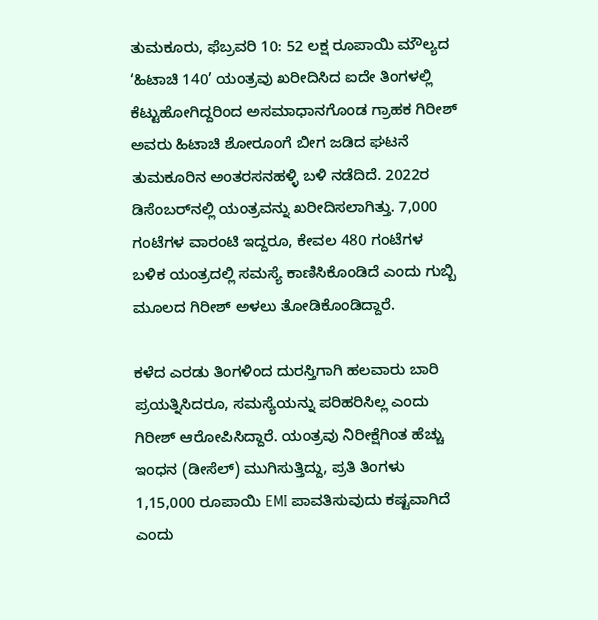ತುಮಕೂರು, ಫೆಬ್ರವರಿ 10: 52 ಲಕ್ಷ ರೂಪಾಯಿ ಮೌಲ್ಯದ ‘ಹಿಟಾಚಿ 140’ ಯಂತ್ರವು ಖರೀದಿಸಿದ ಐದೇ ತಿಂಗಳಲ್ಲಿ ಕೆಟ್ಟುಹೋಗಿದ್ದರಿಂದ ಅಸಮಾಧಾನಗೊಂಡ ಗ್ರಾಹಕ ಗಿರೀಶ್ ಅವರು ಹಿಟಾಚಿ ಶೋರೂಂಗೆ ಬೀಗ ಜಡಿದ ಘಟನೆ ತುಮಕೂರಿನ ಅಂತರಸನಹಳ್ಳಿ ಬಳಿ ನಡೆದಿದೆ. 2022ರ ಡಿಸೆಂಬರ್‌ನಲ್ಲಿ ಯಂತ್ರವನ್ನು ಖರೀದಿಸಲಾಗಿತ್ತು. 7,000 ಗಂಟೆಗಳ ವಾರಂಟಿ ಇದ್ದರೂ, ಕೇವಲ 480 ಗಂಟೆಗಳ ಬಳಿಕ ಯಂತ್ರದಲ್ಲಿ ಸಮಸ್ಯೆ ಕಾಣಿಸಿಕೊಂಡಿದೆ ಎಂದು ಗುಬ್ಬಿ ಮೂಲದ ಗಿರೀಶ್ ಅಳಲು ತೋಡಿಕೊಂಡಿದ್ದಾರೆ.

ಕಳೆದ ಎರಡು ತಿಂಗಳಿಂದ ದುರಸ್ತಿಗಾಗಿ ಹಲವಾರು ಬಾರಿ ಪ್ರಯತ್ನಿಸಿದರೂ, ಸಮಸ್ಯೆಯನ್ನು ಪರಿಹರಿಸಿಲ್ಲ ಎಂದು ಗಿರೀಶ್ ಆರೋಪಿಸಿದ್ದಾರೆ. ಯಂತ್ರವು ನಿರೀಕ್ಷೆಗಿಂತ ಹೆಚ್ಚು ಇಂಧನ (ಡೀಸೆಲ್) ಮುಗಿಸುತ್ತಿದ್ದು, ಪ್ರತಿ ತಿಂಗಳು 1,15,000 ರೂಪಾಯಿ EMI ಪಾವತಿಸುವುದು ಕಷ್ಟವಾಗಿದೆ ಎಂದು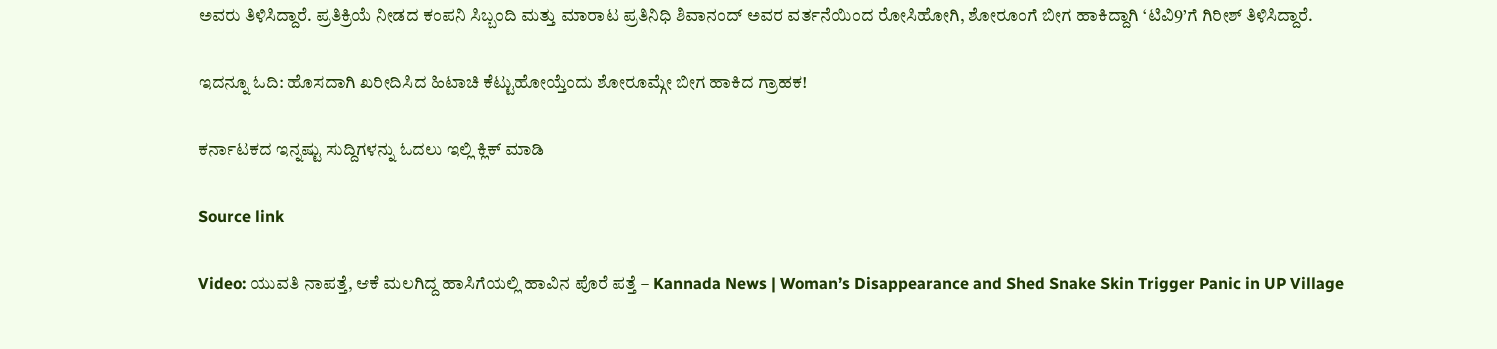ಅವರು ತಿಳಿಸಿದ್ದಾರೆ. ಪ್ರತಿಕ್ರಿಯೆ ನೀಡದ ಕಂಪನಿ ಸಿಬ್ಬಂದಿ ಮತ್ತು ಮಾರಾಟ ಪ್ರತಿನಿಧಿ ಶಿವಾನಂದ್ ಅವರ ವರ್ತನೆಯಿಂದ ರೋಸಿಹೋಗಿ, ಶೋರೂಂಗೆ ಬೀಗ ಹಾಕಿದ್ದಾಗಿ ‘ಟಿವಿ9’ಗೆ ಗಿರೀಶ್ ತಿಳಿಸಿದ್ದಾರೆ.

ಇದನ್ನೂ ಓದಿ: ಹೊಸದಾಗಿ ಖರೀದಿಸಿದ ಹಿಟಾಚಿ ಕೆಟ್ಟುಹೋಯ್ತೆಂದು ಶೋರೂಮ್ಗೇ ಬೀಗ ಹಾಕಿದ ಗ್ರಾಹಕ!

ಕರ್ನಾಟಕದ ಇನ್ನಷ್ಟು ಸುದ್ದಿಗಳನ್ನು ಓದಲು ಇಲ್ಲಿ ಕ್ಲಿಕ್ ಮಾಡಿ

Source link

Video: ಯುವತಿ ನಾಪತ್ತೆ, ಆಕೆ ಮಲಗಿದ್ದ ಹಾಸಿಗೆಯಲ್ಲಿ ಹಾವಿನ ಪೊರೆ ಪತ್ತೆ – Kannada News | Woman’s Disappearance and Shed Snake Skin Trigger Panic in UP Village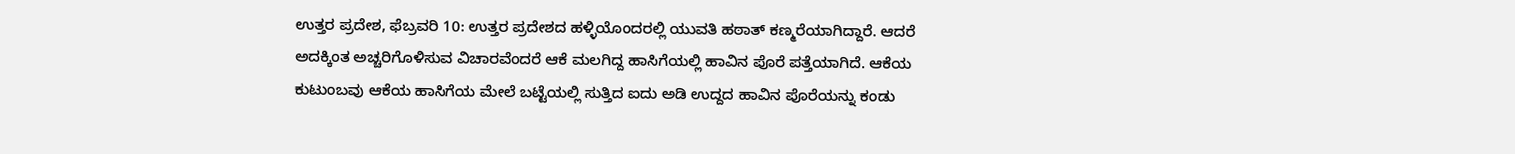ಉತ್ತರ ಪ್ರದೇಶ, ಫೆಬ್ರವರಿ 10: ಉತ್ತರ ಪ್ರದೇಶದ ಹಳ್ಳಿಯೊಂದರಲ್ಲಿ ಯುವತಿ ಹಠಾತ್ ಕಣ್ಮರೆಯಾಗಿದ್ದಾರೆ. ಆದರೆ ಅದಕ್ಕಿಂತ ಅಚ್ಚರಿಗೊಳಿಸುವ ವಿಚಾರವೆಂದರೆ ಆಕೆ ಮಲಗಿದ್ದ ಹಾಸಿಗೆಯಲ್ಲಿ ಹಾವಿನ ಪೊರೆ ಪತ್ತೆಯಾಗಿದೆ. ಆಕೆಯ ಕುಟುಂಬವು ಆಕೆಯ ಹಾಸಿಗೆಯ ಮೇಲೆ ಬಟ್ಟೆಯಲ್ಲಿ ಸುತ್ತಿದ ಐದು ಅಡಿ ಉದ್ದದ ಹಾವಿನ ಪೊರೆಯನ್ನು ಕಂಡು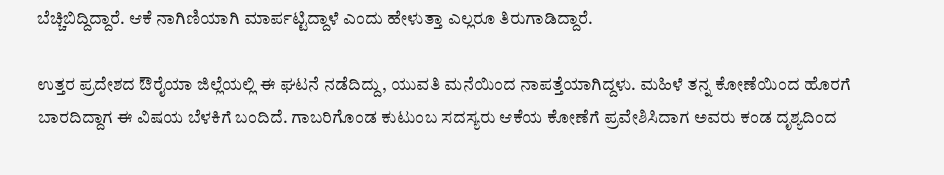ಬೆಚ್ಚಿಬಿದ್ದಿದ್ದಾರೆ. ಆಕೆ ನಾಗಿಣಿಯಾಗಿ ಮಾರ್ಪಟ್ಟಿದ್ದಾಳೆ ಎಂದು ಹೇಳುತ್ತಾ ಎಲ್ಲರೂ ತಿರುಗಾಡಿದ್ದಾರೆ.

ಉತ್ತರ ಪ್ರದೇಶದ ಔರೈಯಾ ಜಿಲ್ಲೆಯಲ್ಲಿ ಈ ಘಟನೆ ನಡೆದಿದ್ದು, ಯುವತಿ ಮನೆಯಿಂದ ನಾಪತ್ತೆಯಾಗಿದ್ದಳು. ಮಹಿಳೆ ತನ್ನ ಕೋಣೆಯಿಂದ ಹೊರಗೆ ಬಾರದಿದ್ದಾಗ ಈ ವಿಷಯ ಬೆಳಕಿಗೆ ಬಂದಿದೆ. ಗಾಬರಿಗೊಂಡ ಕುಟುಂಬ ಸದಸ್ಯರು ಆಕೆಯ ಕೋಣೆಗೆ ಪ್ರವೇಶಿಸಿದಾಗ ಅವರು ಕಂಡ ದೃಶ್ಯದಿಂದ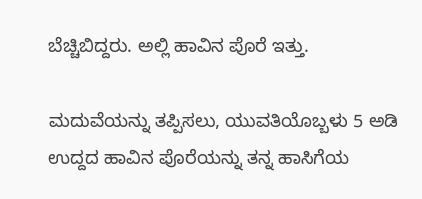ಬೆಚ್ಚಿಬಿದ್ದರು. ಅಲ್ಲಿ ಹಾವಿನ ಪೊರೆ ಇತ್ತು.

ಮದುವೆಯನ್ನು ತಪ್ಪಿಸಲು, ಯುವತಿಯೊಬ್ಬಳು 5 ಅಡಿ ಉದ್ದದ ಹಾವಿನ ಪೊರೆಯನ್ನು ತನ್ನ ಹಾಸಿಗೆಯ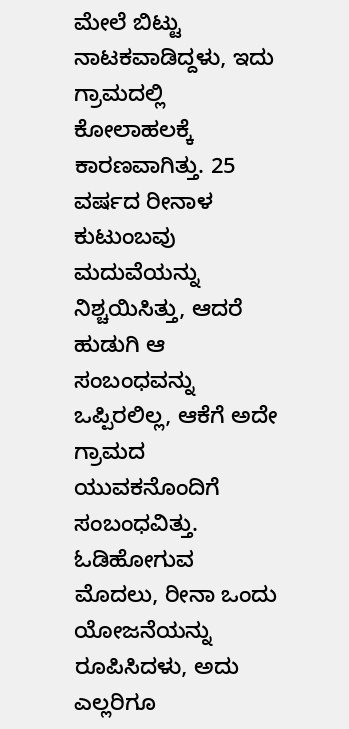ಮೇಲೆ ಬಿಟ್ಟು ನಾಟಕವಾಡಿದ್ದಳು, ಇದು ಗ್ರಾಮದಲ್ಲಿ ಕೋಲಾಹಲಕ್ಕೆ ಕಾರಣವಾಗಿತ್ತು. 25 ವರ್ಷದ ರೀನಾಳ ಕುಟುಂಬವು ಮದುವೆಯನ್ನು ನಿಶ್ಚಯಿಸಿತ್ತು, ಆದರೆ ಹುಡುಗಿ ಆ ಸಂಬಂಧವನ್ನು ಒಪ್ಪಿರಲಿಲ್ಲ, ಆಕೆಗೆ ಅದೇ ಗ್ರಾಮದ ಯುವಕನೊಂದಿಗೆ ಸಂಬಂಧವಿತ್ತು. ಓಡಿಹೋಗುವ ಮೊದಲು, ರೀನಾ ಒಂದು ಯೋಜನೆಯನ್ನು ರೂಪಿಸಿದಳು, ಅದು ಎಲ್ಲರಿಗೂ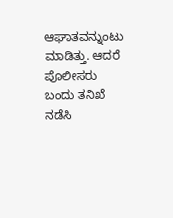ಆಘಾತವನ್ನುಂಟು ಮಾಡಿತ್ತು. ಆದರೆ ಪೊಲೀಸರು ಬಂದು ತನಿಖೆ ನಡೆಸಿ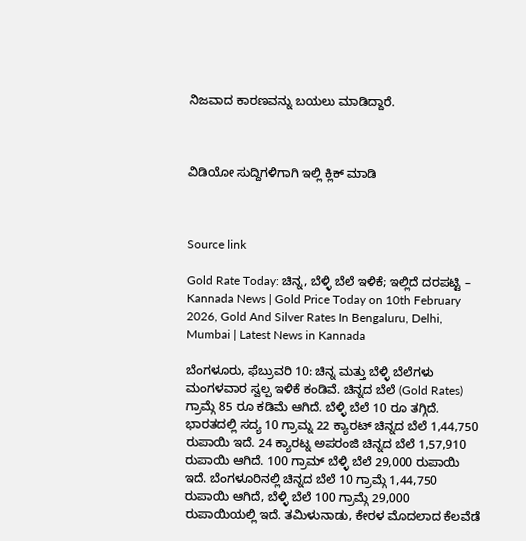ನಿಜವಾದ ಕಾರಣವನ್ನು ಬಯಲು ಮಾಡಿದ್ದಾರೆ.



ವಿಡಿಯೋ ಸುದ್ದಿಗಳಿಗಾಗಿ ಇಲ್ಲಿ ಕ್ಲಿಕ್ ಮಾಡಿ



Source link

Gold Rate Today: ಚಿನ್ನ, ಬೆಳ್ಳಿ ಬೆಲೆ ಇಳಿಕೆ; ಇಲ್ಲಿದೆ ದರಪಟ್ಟಿ – Kannada News | Gold Price Today on 10th February 2026, Gold And Silver Rates In Bengaluru, Delhi, Mumbai | Latest News in Kannada

ಬೆಂಗಳೂರು, ಫೆಬ್ರುವರಿ 10: ಚಿನ್ನ ಮತ್ತು ಬೆಳ್ಳಿ ಬೆಲೆಗಳು ಮಂಗಳವಾರ ಸ್ವಲ್ಪ ಇಳಿಕೆ ಕಂಡಿವೆ. ಚಿನ್ನದ ಬೆಲೆ (Gold Rates) ಗ್ರಾಮ್ಗೆ 85 ರೂ ಕಡಿಮೆ ಆಗಿದೆ. ಬೆಳ್ಳಿ ಬೆಲೆ 10 ರೂ ತಗ್ಗಿದೆ. ಭಾರತದಲ್ಲಿ ಸದ್ಯ 10 ಗ್ರಾಮ್ನ 22 ಕ್ಯಾರಟ್ ಚಿನ್ನದ ಬೆಲೆ 1,44,750 ರುಪಾಯಿ ಇದೆ. 24 ಕ್ಯಾರಟ್ನ ಅಪರಂಜಿ ಚಿನ್ನದ ಬೆಲೆ 1,57,910 ರುಪಾಯಿ ಆಗಿದೆ. 100 ಗ್ರಾಮ್ ಬೆಳ್ಳಿ ಬೆಲೆ 29,000 ರುಪಾಯಿ ಇದೆ. ಬೆಂಗಳೂರಿನಲ್ಲಿ ಚಿನ್ನದ ಬೆಲೆ 10 ಗ್ರಾಮ್ಗೆ 1,44,750 ರುಪಾಯಿ ಆಗಿದೆ, ಬೆಳ್ಳಿ ಬೆಲೆ 100 ಗ್ರಾಮ್ಗೆ 29,000 ರುಪಾಯಿಯಲ್ಲಿ ಇದೆ. ತಮಿಳುನಾಡು, ಕೇರಳ ಮೊದಲಾದ ಕೆಲವೆಡೆ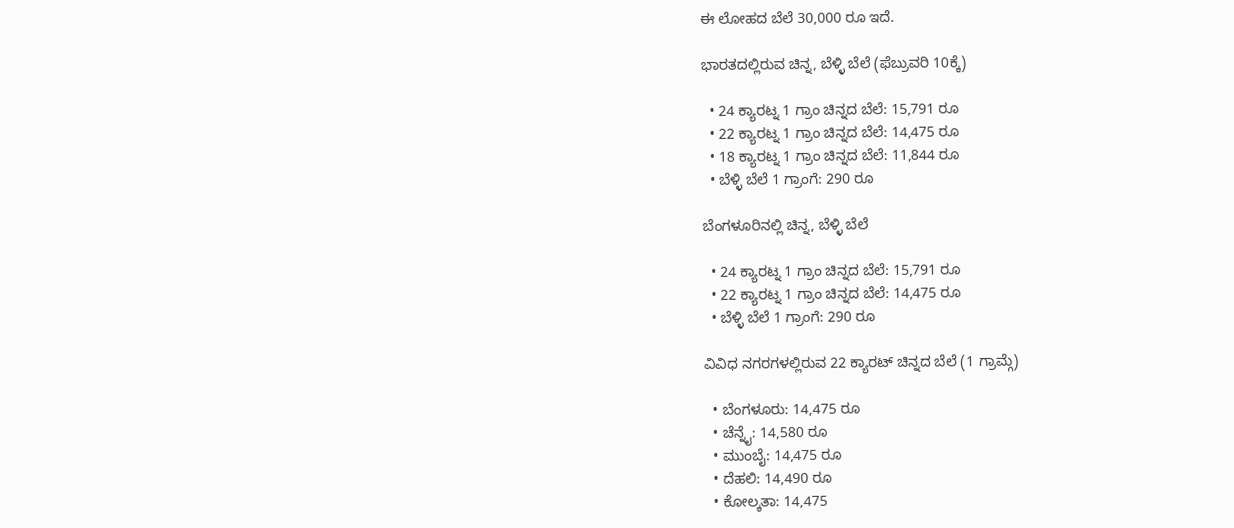ಈ ಲೋಹದ ಬೆಲೆ 30,000 ರೂ ಇದೆ.

ಭಾರತದಲ್ಲಿರುವ ಚಿನ್ನ, ಬೆಳ್ಳಿ ಬೆಲೆ (ಫೆಬ್ರುವರಿ 10ಕ್ಕೆ)

  • 24 ಕ್ಯಾರಟ್ನ 1 ಗ್ರಾಂ ಚಿನ್ನದ ಬೆಲೆ: 15,791 ರೂ
  • 22 ಕ್ಯಾರಟ್ನ 1 ಗ್ರಾಂ ಚಿನ್ನದ ಬೆಲೆ: 14,475 ರೂ
  • 18 ಕ್ಯಾರಟ್ನ 1 ಗ್ರಾಂ ಚಿನ್ನದ ಬೆಲೆ: 11,844 ರೂ
  • ಬೆಳ್ಳಿ ಬೆಲೆ 1 ಗ್ರಾಂಗೆ: 290 ರೂ

ಬೆಂಗಳೂರಿನಲ್ಲಿ ಚಿನ್ನ, ಬೆಳ್ಳಿ ಬೆಲೆ

  • 24 ಕ್ಯಾರಟ್ನ 1 ಗ್ರಾಂ ಚಿನ್ನದ ಬೆಲೆ: 15,791 ರೂ
  • 22 ಕ್ಯಾರಟ್ನ 1 ಗ್ರಾಂ ಚಿನ್ನದ ಬೆಲೆ: 14,475 ರೂ
  • ಬೆಳ್ಳಿ ಬೆಲೆ 1 ಗ್ರಾಂಗೆ: 290 ರೂ

ವಿವಿಧ ನಗರಗಳಲ್ಲಿರುವ 22 ಕ್ಯಾರಟ್ ಚಿನ್ನದ ಬೆಲೆ (1 ಗ್ರಾಮ್ಗೆ)

  • ಬೆಂಗಳೂರು: 14,475 ರೂ
  • ಚೆನ್ನೈ: 14,580 ರೂ
  • ಮುಂಬೈ: 14,475 ರೂ
  • ದೆಹಲಿ: 14,490 ರೂ
  • ಕೋಲ್ಕತಾ: 14,475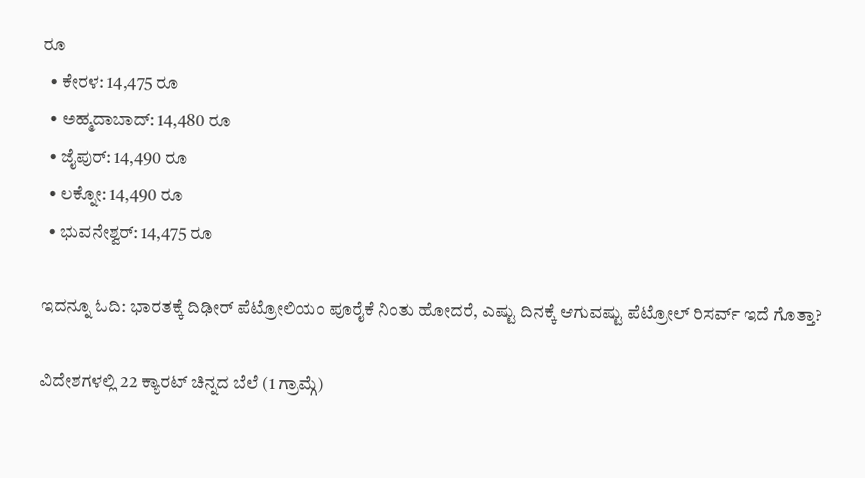ರೂ
  • ಕೇರಳ: 14,475 ರೂ
  • ಅಹ್ಮದಾಬಾದ್: 14,480 ರೂ
  • ಜೈಪುರ್: 14,490 ರೂ
  • ಲಕ್ನೋ: 14,490 ರೂ
  • ಭುವನೇಶ್ವರ್: 14,475 ರೂ

ಇದನ್ನೂ ಓದಿ: ಭಾರತಕ್ಕೆ ದಿಢೀರ್ ಪೆಟ್ರೋಲಿಯಂ ಪೂರೈಕೆ ನಿಂತು ಹೋದರೆ, ಎಷ್ಟು ದಿನಕ್ಕೆ ಆಗುವಷ್ಟು ಪೆಟ್ರೋಲ್ ರಿಸರ್ವ್ ಇದೆ ಗೊತ್ತಾ?

ವಿದೇಶಗಳಲ್ಲಿ 22 ಕ್ಯಾರಟ್ ಚಿನ್ನದ ಬೆಲೆ (1 ಗ್ರಾಮ್ಗೆ)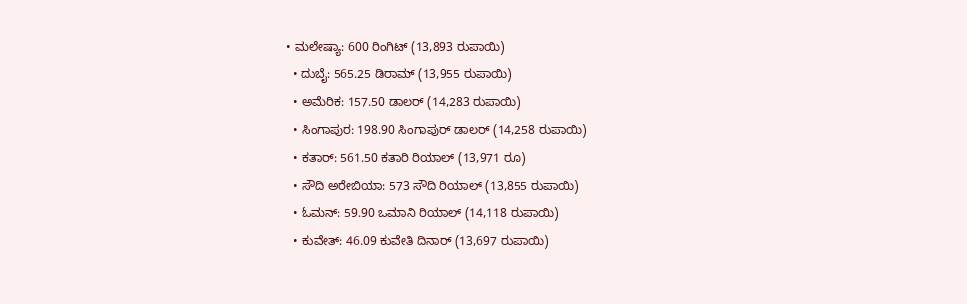• ಮಲೇಷ್ಯಾ: 600 ರಿಂಗಿಟ್ (13,893 ರುಪಾಯಿ)
  • ದುಬೈ: 565.25 ಡಿರಾಮ್ (13,955 ರುಪಾಯಿ)
  • ಅಮೆರಿಕ: 157.50 ಡಾಲರ್ (14,283 ರುಪಾಯಿ)
  • ಸಿಂಗಾಪುರ: 198.90 ಸಿಂಗಾಪುರ್ ಡಾಲರ್ (14,258 ರುಪಾಯಿ)
  • ಕತಾರ್: 561.50 ಕತಾರಿ ರಿಯಾಲ್ (13,971 ರೂ)
  • ಸೌದಿ ಅರೇಬಿಯಾ: 573 ಸೌದಿ ರಿಯಾಲ್ (13,855 ರುಪಾಯಿ)
  • ಓಮನ್: 59.90 ಒಮಾನಿ ರಿಯಾಲ್ (14,118 ರುಪಾಯಿ)
  • ಕುವೇತ್: 46.09 ಕುವೇತಿ ದಿನಾರ್ (13,697 ರುಪಾಯಿ)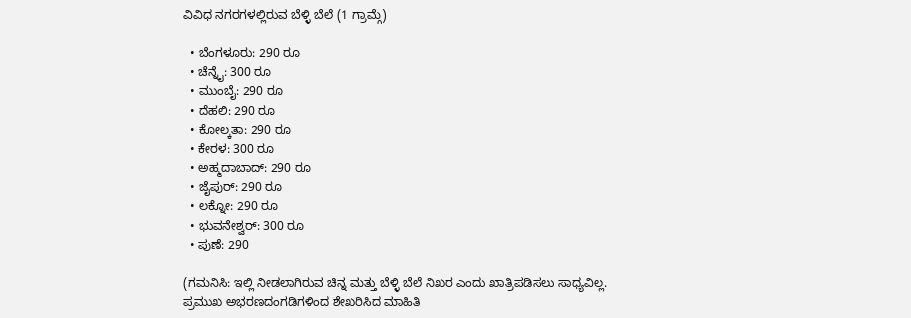ವಿವಿಧ ನಗರಗಳಲ್ಲಿರುವ ಬೆಳ್ಳಿ ಬೆಲೆ (1 ಗ್ರಾಮ್ಗೆ)

  • ಬೆಂಗಳೂರು: 290 ರೂ
  • ಚೆನ್ನೈ: 300 ರೂ
  • ಮುಂಬೈ: 290 ರೂ
  • ದೆಹಲಿ: 290 ರೂ
  • ಕೋಲ್ಕತಾ: 290 ರೂ
  • ಕೇರಳ: 300 ರೂ
  • ಅಹ್ಮದಾಬಾದ್: 290 ರೂ
  • ಜೈಪುರ್: 290 ರೂ
  • ಲಕ್ನೋ: 290 ರೂ
  • ಭುವನೇಶ್ವರ್: 300 ರೂ
  • ಪುಣೆ: 290

(ಗಮನಿಸಿ: ಇಲ್ಲಿ ನೀಡಲಾಗಿರುವ ಚಿನ್ನ ಮತ್ತು ಬೆಳ್ಳಿ ಬೆಲೆ ನಿಖರ ಎಂದು ಖಾತ್ರಿಪಡಿಸಲು ಸಾಧ್ಯವಿಲ್ಲ. ಪ್ರಮುಖ ಅಭರಣದಂಗಡಿಗಳಿಂದ ಶೇಖರಿಸಿದ ಮಾಹಿತಿ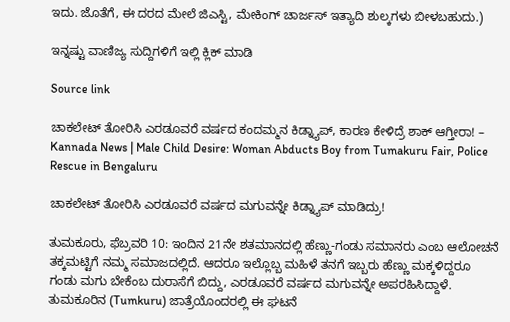ಇದು. ಜೊತೆಗೆ, ಈ ದರದ ಮೇಲೆ ಜಿಎಸ್ಟಿ, ಮೇಕಿಂಗ್ ಚಾರ್ಜಸ್ ಇತ್ಯಾದಿ ಶುಲ್ಕಗಳು ಬೀಳಬಹುದು.)

ಇನ್ನಷ್ಟು ವಾಣಿಜ್ಯ ಸುದ್ದಿಗಳಿಗೆ ಇಲ್ಲಿ ಕ್ಲಿಕ್ ಮಾಡಿ

Source link

ಚಾಕಲೇಟ್ ತೋರಿಸಿ ಎರಡೂವರೆ ವರ್ಷದ ಕಂದಮ್ಮನ ಕಿಡ್ನ್ಯಾಪ್, ಕಾರಣ ಕೇಳಿದ್ರೆ ಶಾಕ್ ಆಗ್ತೀರಾ! – Kannada News | Male Child Desire: Woman Abducts Boy from Tumakuru Fair, Police Rescue in Bengaluru

ಚಾಕಲೇಟ್ ತೋರಿಸಿ ಎರಡೂವರೆ ವರ್ಷದ ಮಗುವನ್ನೇ ಕಿಡ್ನ್ಯಾಪ್ ಮಾಡಿದ್ರು!

ತುಮಕೂರು, ಫೆಬ್ರವರಿ 10: ಇಂದಿನ 21ನೇ ಶತಮಾನದಲ್ಲಿ ಹೆಣ್ಣು-ಗಂಡು ಸಮಾನರು ಎಂಬ ಆಲೋಚನೆ ತಕ್ಕಮಟ್ಟಿಗೆ ನಮ್ಮ ಸಮಾಜದಲ್ಲಿದೆ. ಆದರೂ ಇಲ್ಲೊಬ್ಬ ಮಹಿಳೆ ತನಗೆ ಇಬ್ಬರು ಹೆಣ್ಣು ಮಕ್ಕಳಿದ್ದರೂ ಗಂಡು ಮಗು ಬೇಕೆಂಬ ದುರಾಸೆಗೆ ಬಿದ್ದು, ಎರಡೂವರೆ ವರ್ಷದ ಮಗುವನ್ನೇ ಅಪರಹಿಸಿದ್ದಾಳೆ. ತುಮಕೂರಿನ (Tumkuru) ಜಾತ್ರೆಯೊಂದರಲ್ಲಿ ಈ ಘಟನೆ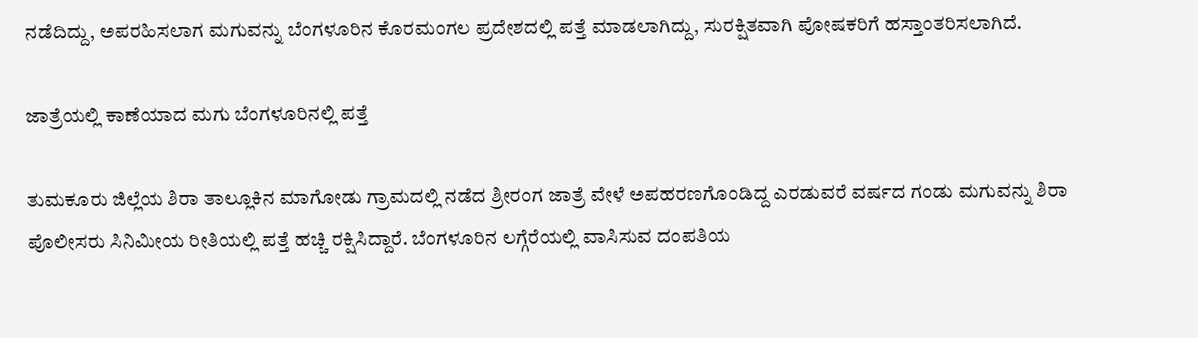ನಡೆದಿದ್ದು, ಅಪರಹಿಸಲಾಗ ಮಗುವನ್ನು ಬೆಂಗಳೂರಿನ ಕೊರಮಂಗಲ ಪ್ರದೇಶದಲ್ಲಿ ಪತ್ತೆ ಮಾಡಲಾಗಿದ್ದು, ಸುರಕ್ಷಿತವಾಗಿ ಪೋಷಕರಿಗೆ ಹಸ್ತಾಂತರಿಸಲಾಗಿದೆ.

ಜಾತ್ರೆಯಲ್ಲಿ ಕಾಣೆಯಾದ ಮಗು ಬೆಂಗಳೂರಿನಲ್ಲಿ ಪತ್ತೆ

ತುಮಕೂರು ಜಿಲ್ಲೆಯ ಶಿರಾ ತಾಲ್ಲೂಕಿನ ಮಾಗೋಡು ಗ್ರಾಮದಲ್ಲಿ ನಡೆದ ಶ್ರೀರಂಗ ಜಾತ್ರೆ ವೇಳೆ ಅಪಹರಣಗೊಂಡಿದ್ದ ಎರಡುವರೆ ವರ್ಷದ ಗಂಡು ಮಗುವನ್ನು ಶಿರಾ ಪೊಲೀಸರು ಸಿನಿಮೀಯ ರೀತಿಯಲ್ಲಿ ಪತ್ತೆ ಹಚ್ಚಿ ರಕ್ಷಿಸಿದ್ದಾರೆ. ಬೆಂಗಳೂರಿನ ಲಗ್ಗೆರೆಯಲ್ಲಿ ವಾಸಿಸುವ ದಂಪತಿಯ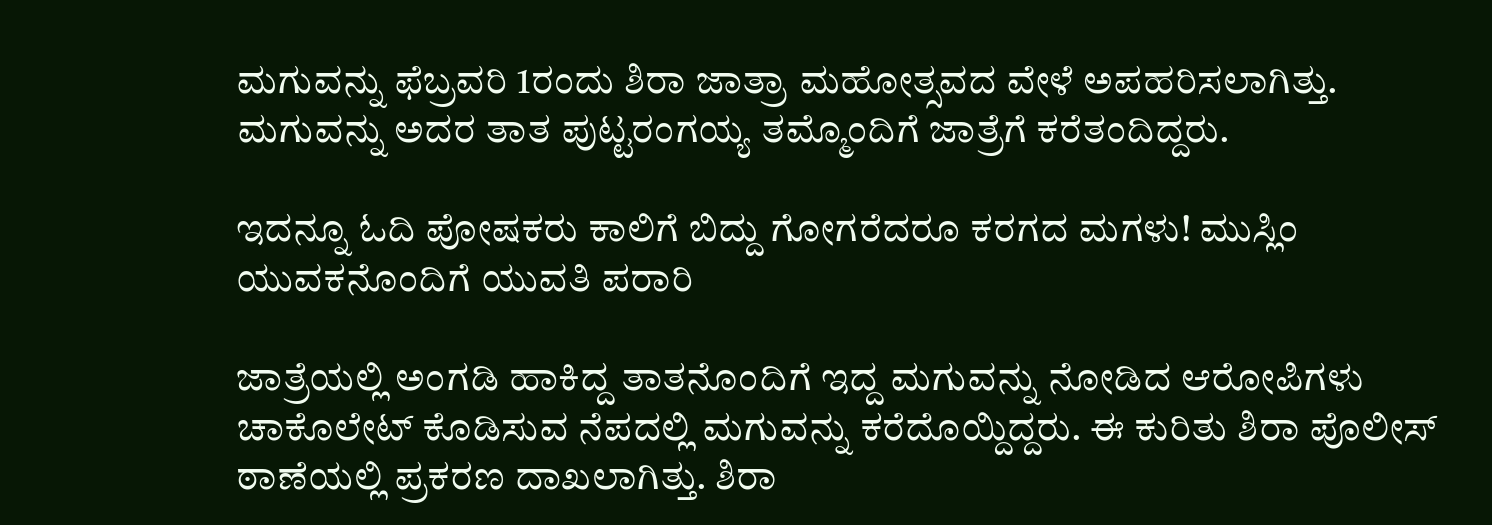ಮಗುವನ್ನು ಫೆಬ್ರವರಿ 1ರಂದು ಶಿರಾ ಜಾತ್ರಾ ಮಹೋತ್ಸವದ ವೇಳೆ ಅಪಹರಿಸಲಾಗಿತ್ತು. ಮಗುವನ್ನು ಅದರ ತಾತ ಪುಟ್ಟರಂಗಯ್ಯ ತಮ್ಮೊಂದಿಗೆ ಜಾತ್ರೆಗೆ ಕರೆತಂದಿದ್ದರು.

ಇದನ್ನೂ ಓದಿ ಪೋಷಕರು ಕಾಲಿಗೆ ಬಿದ್ದು ಗೋಗರೆದರೂ ಕರಗದ ಮಗಳು! ಮುಸ್ಲಿಂ ಯುವಕನೊಂದಿಗೆ ಯುವತಿ ಪರಾರಿ

ಜಾತ್ರೆಯಲ್ಲಿ ಅಂಗಡಿ ಹಾಕಿದ್ದ ತಾತನೊಂದಿಗೆ ಇದ್ದ ಮಗುವನ್ನು ನೋಡಿದ ಆರೋಪಿಗಳು ಚಾಕೊಲೇಟ್ ಕೊಡಿಸುವ ನೆಪದಲ್ಲಿ ಮಗುವನ್ನು ಕರೆದೊಯ್ದಿದ್ದರು. ಈ ಕುರಿತು ಶಿರಾ ಪೊಲೀಸ್ ಠಾಣೆಯಲ್ಲಿ ಪ್ರಕರಣ ದಾಖಲಾಗಿತ್ತು. ಶಿರಾ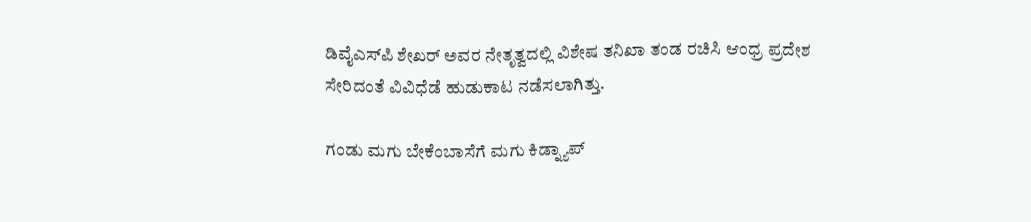ಡಿವೈಎಸ್‌ಪಿ ಶೇಖರ್ ಅವರ ನೇತೃತ್ವದಲ್ಲಿ ವಿಶೇಷ ತನಿಖಾ ತಂಡ ರಚಿಸಿ ಆಂಧ್ರ ಪ್ರದೇಶ ಸೇರಿದಂತೆ ವಿವಿಧೆಡೆ ಹುಡುಕಾಟ ನಡೆಸಲಾಗಿತ್ತು.

ಗಂಡು ಮಗು ಬೇಕೆಂಬಾಸೆಗೆ ಮಗು ಕಿಡ್ನ್ಯಾಪ್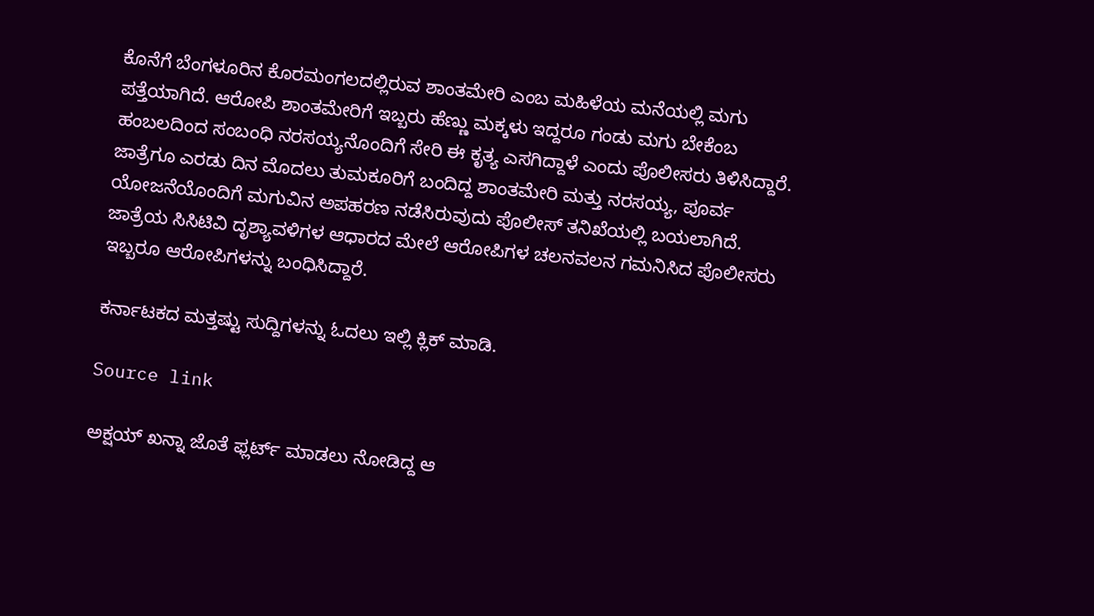ಕೊನೆಗೆ ಬೆಂಗಳೂರಿನ ಕೊರಮಂಗಲದಲ್ಲಿರುವ ಶಾಂತಮೇರಿ ಎಂಬ ಮಹಿಳೆಯ ಮನೆಯಲ್ಲಿ ಮಗು ಪತ್ತೆಯಾಗಿದೆ. ಆರೋಪಿ ಶಾಂತಮೇರಿಗೆ ಇಬ್ಬರು ಹೆಣ್ಣು ಮಕ್ಕಳು ಇದ್ದರೂ ಗಂಡು ಮಗು ಬೇಕೆಂಬ ಹಂಬಲದಿಂದ ಸಂಬಂಧಿ ನರಸಯ್ಯನೊಂದಿಗೆ ಸೇರಿ ಈ ಕೃತ್ಯ ಎಸಗಿದ್ದಾಳೆ ಎಂದು ಪೊಲೀಸರು ತಿಳಿಸಿದ್ದಾರೆ. ಜಾತ್ರೆಗೂ ಎರಡು ದಿನ ಮೊದಲು ತುಮಕೂರಿಗೆ ಬಂದಿದ್ದ ಶಾಂತಮೇರಿ ಮತ್ತು ನರಸಯ್ಯ, ಪೂರ್ವ ಯೋಜನೆಯೊಂದಿಗೆ ಮಗುವಿನ ಅಪಹರಣ ನಡೆಸಿರುವುದು ಪೊಲೀಸ್ ತನಿಖೆಯಲ್ಲಿ ಬಯಲಾಗಿದೆ. ಜಾತ್ರೆಯ ಸಿಸಿಟಿವಿ ದೃಶ್ಯಾವಳಿಗಳ ಆಧಾರದ ಮೇಲೆ ಆರೋಪಿಗಳ ಚಲನವಲನ ಗಮನಿಸಿದ ಪೊಲೀಸರು ಇಬ್ಬರೂ ಆರೋಪಿಗಳನ್ನು ಬಂಧಿಸಿದ್ದಾರೆ.

ಕರ್ನಾಟಕದ ಮತ್ತಷ್ಟು ಸುದ್ದಿಗಳನ್ನು ಓದಲು ಇಲ್ಲಿ ಕ್ಲಿಕ್ ಮಾಡಿ.

Source link

ಅಕ್ಷಯ್ ಖನ್ನಾ ಜೊತೆ ಫ್ಲರ್ಟ್ ಮಾಡಲು ನೋಡಿದ್ದ ಆ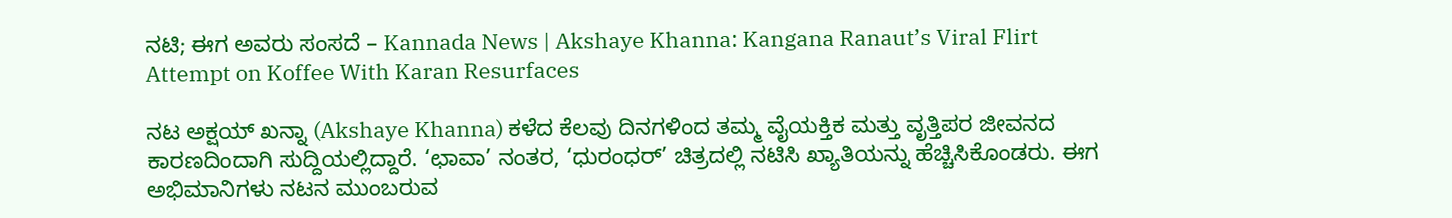ನಟಿ; ಈಗ ಅವರು ಸಂಸದೆ – Kannada News | Akshaye Khanna: Kangana Ranaut’s Viral Flirt Attempt on Koffee With Karan Resurfaces

ನಟ ಅಕ್ಷಯ್ ಖನ್ನಾ (Akshaye Khanna) ಕಳೆದ ಕೆಲವು ದಿನಗಳಿಂದ ತಮ್ಮ ವೈಯಕ್ತಿಕ ಮತ್ತು ವೃತ್ತಿಪರ ಜೀವನದ ಕಾರಣದಿಂದಾಗಿ ಸುದ್ದಿಯಲ್ಲಿದ್ದಾರೆ. ‘ಛಾವಾ’ ನಂತರ, ‘ಧುರಂಧರ್’ ಚಿತ್ರದಲ್ಲಿ ನಟಿಸಿ ಖ್ಯಾತಿಯನ್ನು ಹೆಚ್ಚಿಸಿಕೊಂಡರು. ಈಗ ಅಭಿಮಾನಿಗಳು ನಟನ ಮುಂಬರುವ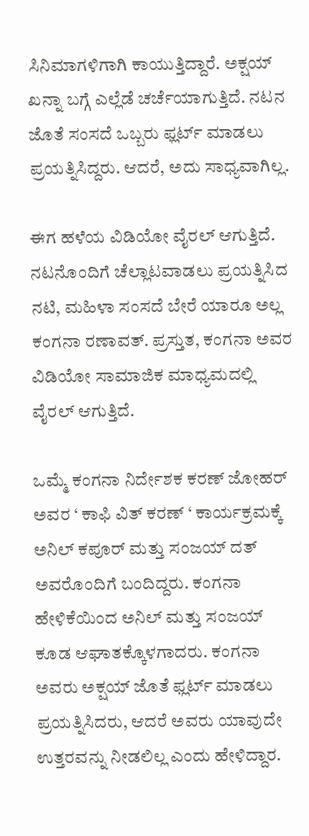ಸಿನಿಮಾಗಳಿಗಾಗಿ ಕಾಯುತ್ತಿದ್ದಾರೆ. ಅಕ್ಷಯ್ ಖನ್ನಾ ಬಗ್ಗೆ ಎಲ್ಲೆಡೆ ಚರ್ಚೆಯಾಗುತ್ತಿದೆ. ನಟನ ಜೊತೆ ಸಂಸದೆ ಒಬ್ಬರು ಫ್ಲರ್ಟ್ ಮಾಡಲು ಪ್ರಯತ್ನಿಸಿದ್ದರು. ಆದರೆ, ಅದು ಸಾಧ್ಯವಾಗಿಲ್ಲ.

ಈಗ ಹಳೆಯ ವಿಡಿಯೋ ವೈರಲ್ ಆಗುತ್ತಿದೆ. ನಟನೊಂದಿಗೆ ಚೆಲ್ಲಾಟವಾಡಲು ಪ್ರಯತ್ನಿಸಿದ ನಟಿ, ಮಹಿಳಾ ಸಂಸದೆ ಬೇರೆ ಯಾರೂ ಅಲ್ಲ ಕಂಗನಾ ರಣಾವತ್. ಪ್ರಸ್ತುತ, ಕಂಗನಾ ಅವರ ವಿಡಿಯೋ ಸಾಮಾಜಿಕ ಮಾಧ್ಯಮದಲ್ಲಿ ವೈರಲ್ ಆಗುತ್ತಿದೆ.

ಒಮ್ಮೆ ಕಂಗನಾ ನಿರ್ದೇಶಕ ಕರಣ್ ಜೋಹರ್ ಅವರ ‘ ಕಾಫಿ ವಿತ್ ಕರಣ್ ‘ ಕಾರ್ಯಕ್ರಮಕ್ಕೆ ಅನಿಲ್ ಕಪೂರ್ ಮತ್ತು ಸಂಜಯ್ ದತ್ ಅವರೊಂದಿಗೆ ಬಂದಿದ್ದರು. ಕಂಗನಾ ಹೇಳಿಕೆಯಿಂದ ಅನಿಲ್ ಮತ್ತು ಸಂಜಯ್ ಕೂಡ ಆಘಾತಕ್ಕೊಳಗಾದರು. ಕಂಗನಾ ಅವರು ಅಕ್ಷಯ್ ಜೊತೆ ಫ್ಲರ್ಟ್ ಮಾಡಲು ಪ್ರಯತ್ನಿಸಿದರು, ಆದರೆ ಅವರು ಯಾವುದೇ ಉತ್ತರವನ್ನು ನೀಡಲಿಲ್ಲ ಎಂದು ಹೇಳಿದ್ದಾರ.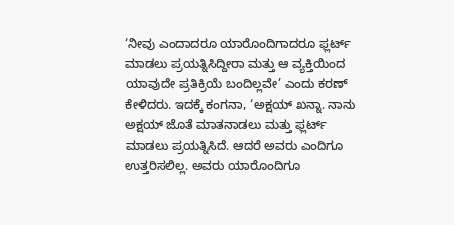‘ನೀವು ಎಂದಾದರೂ ಯಾರೊಂದಿಗಾದರೂ ಫ್ಲರ್ಟ್ ಮಾಡಲು ಪ್ರಯತ್ನಿಸಿದ್ದೀರಾ ಮತ್ತು ಆ ವ್ಯಕ್ತಿಯಿಂದ ಯಾವುದೇ ಪ್ರತಿಕ್ರಿಯೆ ಬಂದಿಲ್ಲವೇ’ ಎಂದು ಕರಣ್ ಕೇಳಿದರು. ಇದಕ್ಕೆ ಕಂಗನಾ, ‘ಅಕ್ಷಯ್ ಖನ್ನಾ. ನಾನು ಅಕ್ಷಯ್ ಜೊತೆ ಮಾತನಾಡಲು ಮತ್ತು ಫ್ಲರ್ಟ್ ಮಾಡಲು ಪ್ರಯತ್ನಿಸಿದೆ. ಆದರೆ ಅವರು ಎಂದಿಗೂ ಉತ್ತರಿಸಲಿಲ್ಲ. ಅವರು ಯಾರೊಂದಿಗೂ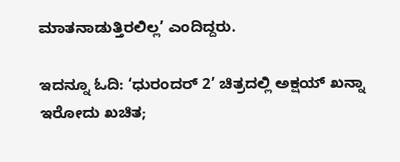ಮಾತನಾಡುತ್ತಿರಲಿಲ್ಲ’ ಎಂದಿದ್ದರು.

ಇದನ್ನೂ ಓದಿ: ‘ಧುರಂದರ್ 2’ ಚಿತ್ರದಲ್ಲಿ ಅಕ್ಷಯ್ ಖನ್ನಾ ಇರೋದು ಖಚಿತ;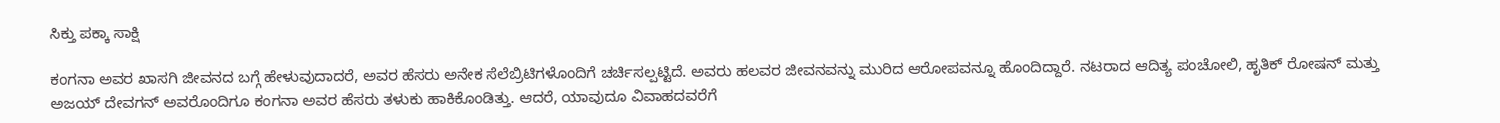ಸಿಕ್ತು ಪಕ್ಕಾ ಸಾಕ್ಷಿ

ಕಂಗನಾ ಅವರ ಖಾಸಗಿ ಜೀವನದ ಬಗ್ಗೆ ಹೇಳುವುದಾದರೆ, ಅವರ ಹೆಸರು ಅನೇಕ ಸೆಲೆಬ್ರಿಟಿಗಳೊಂದಿಗೆ ಚರ್ಚಿಸಲ್ಪಟ್ಟಿದೆ. ಅವರು ಹಲವರ ಜೀವನವನ್ನು ಮುರಿದ ಆರೋಪವನ್ನೂ ಹೊಂದಿದ್ದಾರೆ. ನಟರಾದ ಆದಿತ್ಯ ಪಂಚೋಲಿ, ಹೃತಿಕ್ ರೋಷನ್ ಮತ್ತು ಅಜಯ್ ದೇವಗನ್ ಅವರೊಂದಿಗೂ ಕಂಗನಾ ಅವರ ಹೆಸರು ತಳುಕು ಹಾಕಿಕೊಂಡಿತ್ತು. ಆದರೆ, ಯಾವುದೂ ವಿವಾಹದವರೆಗೆ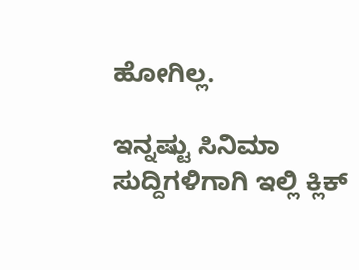ಹೋಗಿಲ್ಲ.

ಇನ್ನಷ್ಟು ಸಿನಿಮಾ ಸುದ್ದಿಗಳಿಗಾಗಿ ಇಲ್ಲಿ ಕ್ಲಿಕ್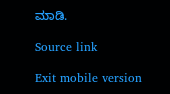ಮಾಡಿ.

Source link

Exit mobile version